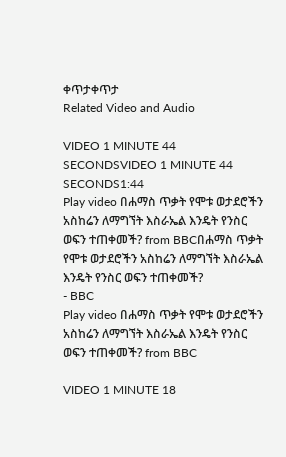ቀጥታቀጥታ
Related Video and Audio

VIDEO 1 MINUTE 44 SECONDSVIDEO 1 MINUTE 44 SECONDS1:44
Play video በሐማስ ጥቃት የሞቱ ወታደሮችን አስከሬን ለማግኘት እስራኤል እንዴት የንስር ወፍን ተጠቀመች? from BBCበሐማስ ጥቃት የሞቱ ወታደሮችን አስከሬን ለማግኘት እስራኤል እንዴት የንስር ወፍን ተጠቀመች?
- BBC
Play video በሐማስ ጥቃት የሞቱ ወታደሮችን አስከሬን ለማግኘት እስራኤል እንዴት የንስር ወፍን ተጠቀመች? from BBC

VIDEO 1 MINUTE 18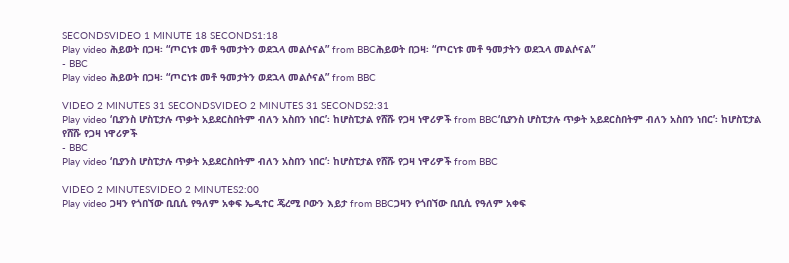SECONDSVIDEO 1 MINUTE 18 SECONDS1:18
Play video ሕይወት በጋዛ፡ “ጦርነቱ መቶ ዓመታትን ወደኋላ መልሶናል” from BBCሕይወት በጋዛ፡ “ጦርነቱ መቶ ዓመታትን ወደኋላ መልሶናል”
- BBC
Play video ሕይወት በጋዛ፡ “ጦርነቱ መቶ ዓመታትን ወደኋላ መልሶናል” from BBC

VIDEO 2 MINUTES 31 SECONDSVIDEO 2 MINUTES 31 SECONDS2:31
Play video ‘ቢያንስ ሆስፒታሉ ጥቃት አይደርስበትም ብለን አስበን ነበር’፡ ከሆስፒታል የሸሹ የጋዛ ነዋሪዎች from BBC‘ቢያንስ ሆስፒታሉ ጥቃት አይደርስበትም ብለን አስበን ነበር’፡ ከሆስፒታል የሸሹ የጋዛ ነዋሪዎች
- BBC
Play video ‘ቢያንስ ሆስፒታሉ ጥቃት አይደርስበትም ብለን አስበን ነበር’፡ ከሆስፒታል የሸሹ የጋዛ ነዋሪዎች from BBC

VIDEO 2 MINUTESVIDEO 2 MINUTES2:00
Play video ጋዛን የጎበኘው ቢቢሲ የዓለም አቀፍ ኤዲተር ጄረሚ ቦውን እይታ from BBCጋዛን የጎበኘው ቢቢሲ የዓለም አቀፍ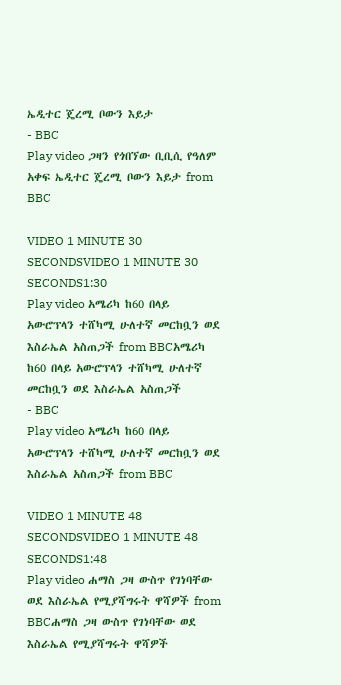ኤዲተር ጄረሚ ቦውን እይታ
- BBC
Play video ጋዛን የጎበኘው ቢቢሲ የዓለም አቀፍ ኤዲተር ጄረሚ ቦውን እይታ from BBC

VIDEO 1 MINUTE 30 SECONDSVIDEO 1 MINUTE 30 SECONDS1:30
Play video አሜሪካ ከ60 በላይ አውሮፕላን ተሸካሚ ሁለተኛ መርከቧን ወደ እስራኤል አስጠጋች from BBCአሜሪካ ከ60 በላይ አውሮፕላን ተሸካሚ ሁለተኛ መርከቧን ወደ እስራኤል አስጠጋች
- BBC
Play video አሜሪካ ከ60 በላይ አውሮፕላን ተሸካሚ ሁለተኛ መርከቧን ወደ እስራኤል አስጠጋች from BBC

VIDEO 1 MINUTE 48 SECONDSVIDEO 1 MINUTE 48 SECONDS1:48
Play video ሐማስ ጋዛ ውስጥ የገነባቸው ወደ እስራኤል የሚያሻግሩት ዋሻዎች from BBCሐማስ ጋዛ ውስጥ የገነባቸው ወደ እስራኤል የሚያሻግሩት ዋሻዎች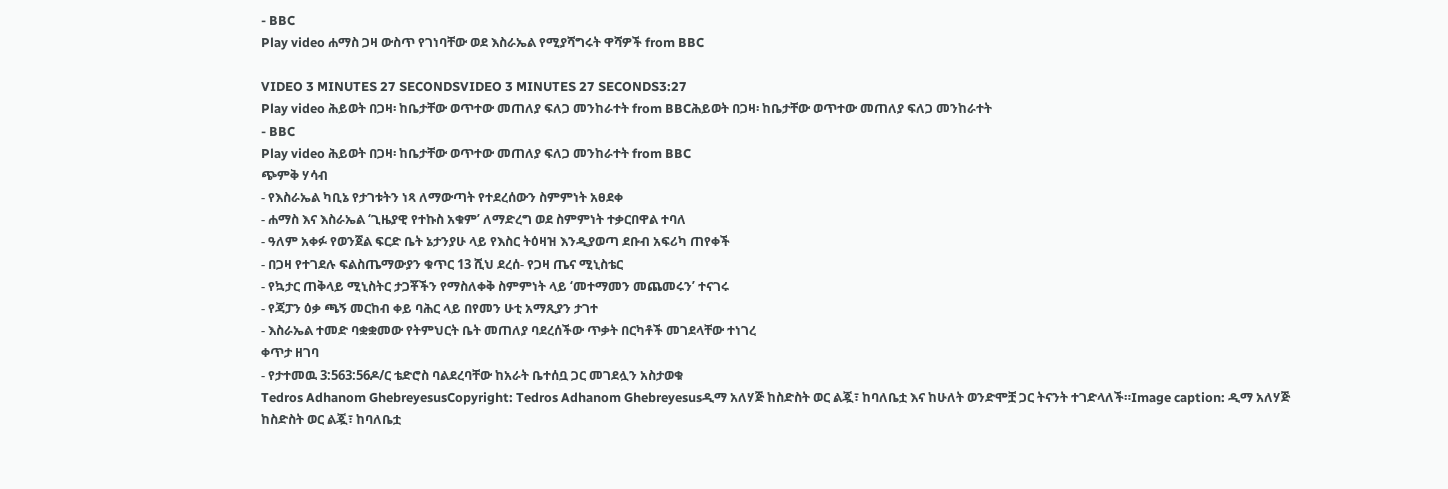- BBC
Play video ሐማስ ጋዛ ውስጥ የገነባቸው ወደ እስራኤል የሚያሻግሩት ዋሻዎች from BBC

VIDEO 3 MINUTES 27 SECONDSVIDEO 3 MINUTES 27 SECONDS3:27
Play video ሕይወት በጋዛ፡ ከቤታቸው ወጥተው መጠለያ ፍለጋ መንከራተት from BBCሕይወት በጋዛ፡ ከቤታቸው ወጥተው መጠለያ ፍለጋ መንከራተት
- BBC
Play video ሕይወት በጋዛ፡ ከቤታቸው ወጥተው መጠለያ ፍለጋ መንከራተት from BBC
ጭምቅ ሃሳብ
- የእስራኤል ካቢኔ የታገቱትን ነጻ ለማውጣት የተደረሰውን ስምምነት አፀደቀ
- ሐማስ እና እስራኤል ‘ጊዜያዊ የተኩስ አቁም’ ለማድረግ ወደ ስምምነት ተቃርበዋል ተባለ
- ዓለም አቀፉ የወንጀል ፍርድ ቤት ኔታንያሁ ላይ የእስር ትዕዛዝ እንዲያወጣ ደቡብ አፍሪካ ጠየቀች
- በጋዛ የተገደሉ ፍልስጤማውያን ቁጥር 13 ሺህ ደረሰ- የጋዛ ጤና ሚኒስቴር
- የኳታር ጠቅላይ ሚኒስትር ታጋቾችን የማስለቀቅ ስምምነት ላይ ‘መተማመን መጨመሩን’ ተናገሩ
- የጃፓን ዕቃ ጫኝ መርከብ ቀይ ባሕር ላይ በየመን ሁቲ አማጺያን ታገተ
- እስራኤል ተመድ ባቋቋመው የትምህርት ቤት መጠለያ ባደረሰችው ጥቃት በርካቶች መገደላቸው ተነገረ
ቀጥታ ዘገባ
- የታተመዉ 3:563:56ዶ/ር ቴድሮስ ባልደረባቸው ከአራት ቤተሰቧ ጋር መገደሏን አስታወቁ
Tedros Adhanom GhebreyesusCopyright: Tedros Adhanom Ghebreyesusዲማ አለሃጅ ከስድስት ወር ልጇ፣ ከባለቤቷ እና ከሁለት ወንድሞቿ ጋር ትናንት ተገድላለች።Image caption: ዲማ አለሃጅ ከስድስት ወር ልጇ፣ ከባለቤቷ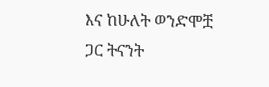እና ከሁለት ወንድሞቿ ጋር ትናንት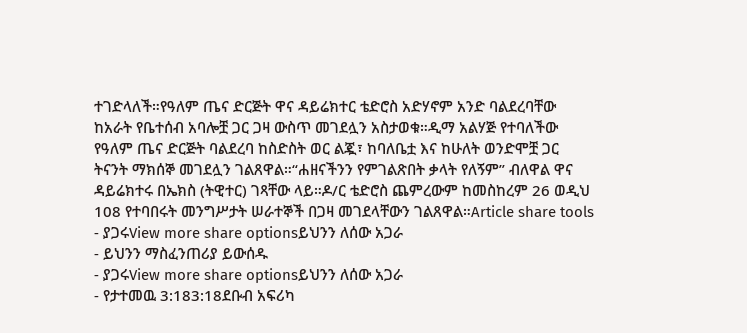ተገድላለች።የዓለም ጤና ድርጅት ዋና ዳይሬክተር ቴድሮስ አድሃኖም አንድ ባልደረባቸው ከአራት የቤተሰብ አባሎቿ ጋር ጋዛ ውስጥ መገደሏን አስታወቁ።ዲማ አልሃጅ የተባለችው የዓለም ጤና ድርጅት ባልደረባ ከስድስት ወር ልጇ፣ ከባለቤቷ እና ከሁለት ወንድሞቿ ጋር ትናንት ማክሰኞ መገደሏን ገልጸዋል።“ሐዘናችንን የምገልጽበት ቃላት የለኝም” ብለዋል ዋና ዳይሬክተሩ በኤክስ (ትዊተር) ገጻቸው ላይ።ዶ/ር ቴድሮስ ጨምረውም ከመስከረም 26 ወዲህ 108 የተባበሩት መንግሥታት ሠራተኞች በጋዛ መገደላቸውን ገልጸዋል።Article share tools
- ያጋሩView more share optionsይህንን ለሰው አጋራ
- ይህንን ማስፈንጠሪያ ይውሰዱ
- ያጋሩView more share optionsይህንን ለሰው አጋራ
- የታተመዉ 3:183:18ደቡብ አፍሪካ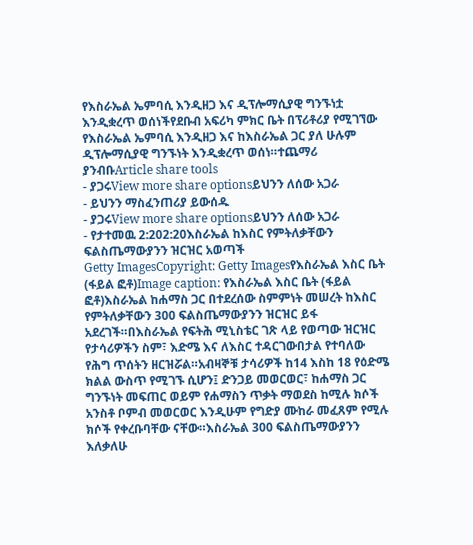የእስራኤል ኤምባሲ እንዲዘጋ እና ዲፕሎማሲያዊ ግንኙነቷ እንዲቋረጥ ወሰነችየደቡብ አፍሪካ ምክር ቤት በፕሪቶሪያ የሚገኘው የእስራኤል ኤምባሲ እንዲዘጋ እና ከእስራኤል ጋር ያለ ሁሉም ዲፕሎማሲያዊ ግንኙነት እንዲቋረጥ ወሰነ።ተጨማሪ ያንብቡArticle share tools
- ያጋሩView more share optionsይህንን ለሰው አጋራ
- ይህንን ማስፈንጠሪያ ይውሰዱ
- ያጋሩView more share optionsይህንን ለሰው አጋራ
- የታተመዉ 2:202:20እስራኤል ከእስር የምትለቃቸውን ፍልስጤማውያንን ዝርዝር አወጣች
Getty ImagesCopyright: Getty Imagesየእስራኤል እስር ቤት (ፋይል ፎቶ)Image caption: የእስራኤል እስር ቤት (ፋይል ፎቶ)እስራኤል ከሐማስ ጋር በተደረሰው ስምምነት መሠረት ከእስር የምትለቃቸውን 300 ፍልስጤማውያንን ዝርዝር ይፋ አደረገች።በእስራኤል የፍትሕ ሚኒስቴር ገጽ ላይ የወጣው ዝርዝር የታሳሪዎችን ስም፣ እድሜ እና ለእስር ተዳርገውበታል የተባለው የሕግ ጥሰትን ዘርዝሯል።አብዛኞቹ ታሳሪዎች ከ14 እስከ 18 የዕድሜ ክልል ውስጥ የሚገኙ ሲሆን፤ ድንጋይ መወርወር፣ ከሐማስ ጋር ግንኙነት መፍጠር ወይም የሐማስን ጥቃት ማወደስ ከሚሉ ክሶች አንስቶ ቦምብ መወርወር እንዲሁም የግድያ ሙከራ መፈጸም የሚሉ ክሶች የቀረቡባቸው ናቸው።እስራኤል 300 ፍልስጤማውያንን እለቃለሁ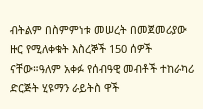ብትልም በስምምነቱ መሠረት በመጀመሪያው ዙር የሚለቀቁት እስረኞች 150 ሰዎች ናቸው።ዓለም አቀፉ የሰብዓዊ መብቶች ተከራካሪ ድርጅት ሂዩማን ራይትስ ዋች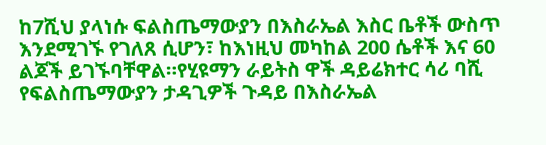ከ7ሺህ ያላነሱ ፍልስጤማውያን በእስራኤል እስር ቤቶች ውስጥ እንደሚገኙ የገለጸ ሲሆን፣ ከእነዚህ መካከል 200 ሴቶች እና 60 ልጆች ይገኙባቸዋል።የሂዩማን ራይትስ ዋች ዳይሬክተር ሳሪ ባሺ የፍልስጤማውያን ታዳጊዎች ጉዳይ በእስራኤል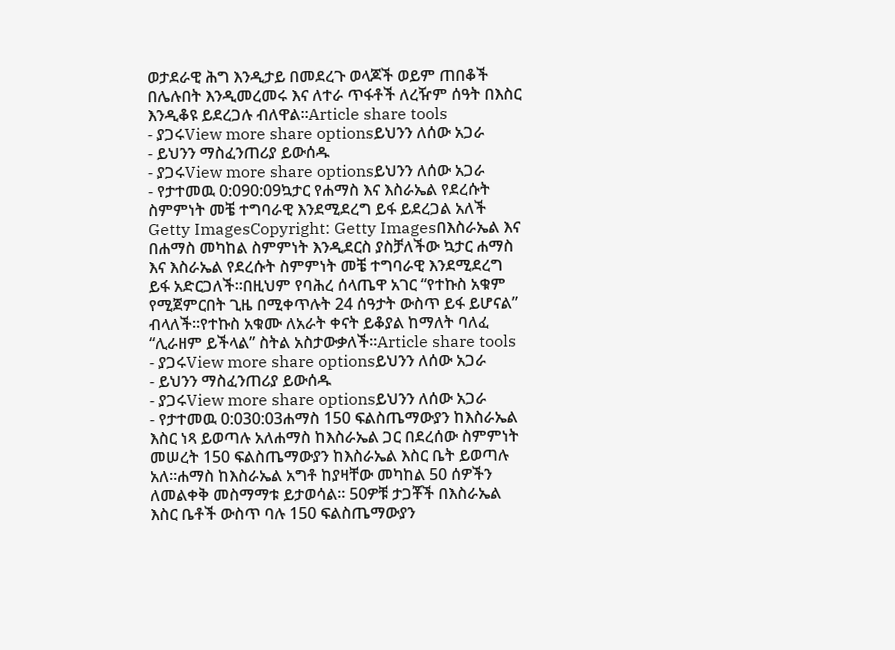ወታደራዊ ሕግ እንዲታይ በመደረጉ ወላጆች ወይም ጠበቆች በሌሉበት እንዲመረመሩ እና ለተራ ጥፋቶች ለረዥም ሰዓት በእስር እንዲቆዩ ይደረጋሉ ብለዋል።Article share tools
- ያጋሩView more share optionsይህንን ለሰው አጋራ
- ይህንን ማስፈንጠሪያ ይውሰዱ
- ያጋሩView more share optionsይህንን ለሰው አጋራ
- የታተመዉ 0:090:09ኳታር የሐማስ እና እስራኤል የደረሱት ስምምነት መቼ ተግባራዊ እንደሚደረግ ይፋ ይደረጋል አለች
Getty ImagesCopyright: Getty Imagesበእስራኤል እና በሐማስ መካከል ስምምነት እንዲደርስ ያስቻለችው ኳታር ሐማስ እና እስራኤል የደረሱት ስምምነት መቼ ተግባራዊ እንደሚደረግ ይፋ አድርጋለች።በዚህም የባሕረ ሰላጤዋ አገር “የተኩስ አቁም የሚጀምርበት ጊዜ በሚቀጥሉት 24 ሰዓታት ውስጥ ይፋ ይሆናል” ብላለች።የተኩስ አቁሙ ለአራት ቀናት ይቆያል ከማለት ባለፈ “ሊራዘም ይችላል” ስትል አስታውቃለች።Article share tools
- ያጋሩView more share optionsይህንን ለሰው አጋራ
- ይህንን ማስፈንጠሪያ ይውሰዱ
- ያጋሩView more share optionsይህንን ለሰው አጋራ
- የታተመዉ 0:030:03ሐማስ 150 ፍልስጤማውያን ከእስራኤል እስር ነጻ ይወጣሉ አለሐማስ ከእስራኤል ጋር በደረሰው ስምምነት መሠረት 150 ፍልስጤማውያን ከእስራኤል እስር ቤት ይወጣሉ አለ።ሐማስ ከእስራኤል አግቶ ከያዛቸው መካከል 50 ሰዎችን ለመልቀቅ መስማማቱ ይታወሳል። 50ዎቹ ታጋቾች በእስራኤል እስር ቤቶች ውስጥ ባሉ 150 ፍልስጤማውያን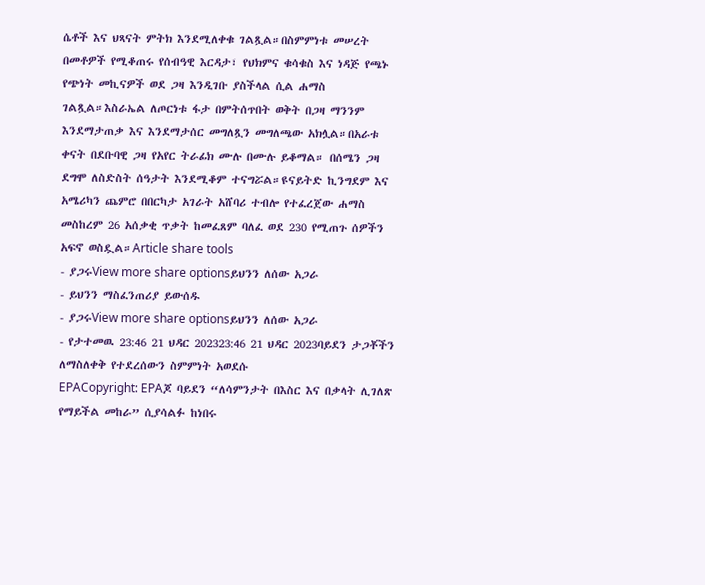ሴቶች እና ህጻናት ምትክ እንደሚለቀቁ ገልጿል።በስምምነቱ መሠረት በመቶዎች የሚቆጠሩ የሰብዓዊ እርዳታ፣ የህክምና ቁሳቁስ እና ነዳጅ የጫኑ የጭነት መኪናዎች ወደ ጋዛ እንዲገቡ ያስችላል ሲል ሐማስ ገልጿል።እስራኤል ለጦርነቱ ፋታ በምትሰጥበት ወቅት በጋዛ ማንንም እንደማታጠቃ እና እንደማታሰር መግለጿን መግለጫው አክሏል።በአራቱ ቀናት በደቡባዊ ጋዛ የአየር ትራፊክ ሙሉ በሙሉ ይቆማል። በሰሜን ጋዛ ደግሞ ለስድስት ሰዓታት እንደሚቆም ተናግሯል።ዩናይትድ ኪንግደም እና አሜሪካን ጨምሮ በበርካታ አገራት አሸባሪ ተብሎ የተፈረጀው ሐማስ መስከረም 26 አሰቃቂ ጥቃት ከመፈጸም ባለፈ ወደ 230 የሚጠጉ ሰዎችን አፍኖ ወስዷል።Article share tools
- ያጋሩView more share optionsይህንን ለሰው አጋራ
- ይህንን ማስፈንጠሪያ ይውሰዱ
- ያጋሩView more share optionsይህንን ለሰው አጋራ
- የታተመዉ 23:46 21 ህዳር 202323:46 21 ህዳር 2023ባይደን ታጋቾችን ለማስለቀቅ የተደረሰውን ስምምነት አወደሱ
EPACopyright: EPAጆ ባይደን “ለሳምንታት በእስር እና በቃላት ሊገለጽ የማይችል መከራ” ሲያሳልፉ ከነበሩ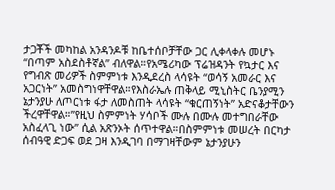ታጋቾች መካከል አንዳንዶቹ ከቤተሰቦቻቸው ጋር ሊቀላቀሉ መሆኑ “በጣም አስደስቶኛል” ብለዋል።የአሜሪካው ፕሬዝዳንት የኳታር እና የግብጽ መሪዎች ስምምነቱ እንዲደረስ ላሳዩት “ወሳኝ አመራር እና አጋርነት” አመስግነዋቸዋል።የእስራኤሉ ጠቅላይ ሚኒስትር ቤንያሚን ኔታንያሁ ለጦርነቱ ፋታ ለመስጠት ላሳዩት “ቁርጠኝነት” አድናቆታቸውን ችረዋቸዋል።”የዚህ ስምምነት ሃሳቦች ሙሉ በሙሉ መተግበራቸው አስፈላጊ ነው” ሲል አጽንኦት ሰጥተዋል።በስምምነቱ መሠረት በርካታ ሰብዓዊ ድጋፍ ወደ ጋዛ እንዲገባ በማገዛቸውም ኔታንያሁን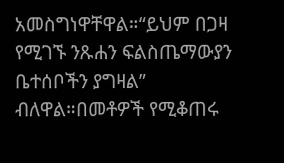አመስግነዋቸዋል።“ይህም በጋዛ የሚገኙ ንጹሐን ፍልስጤማውያን ቤተሰቦችን ያግዛል” ብለዋል።በመቶዎች የሚቆጠሩ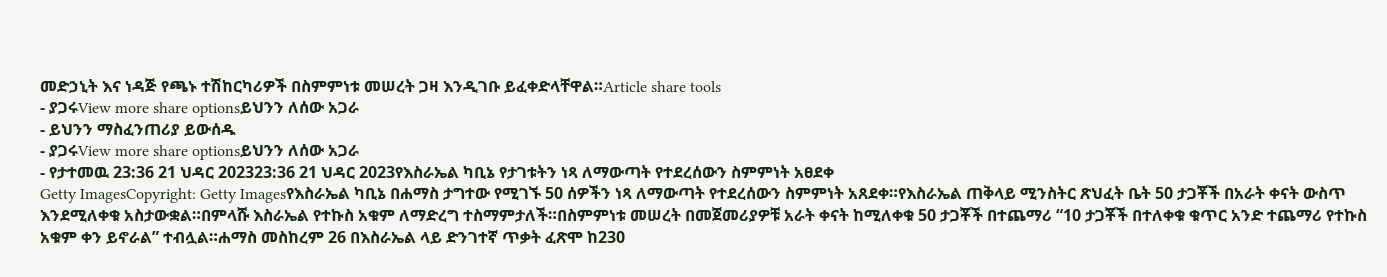መድኃኒት እና ነዳጅ የጫኑ ተሽከርካሪዎች በስምምነቱ መሠረት ጋዛ እንዲገቡ ይፈቀድላቸዋል።Article share tools
- ያጋሩView more share optionsይህንን ለሰው አጋራ
- ይህንን ማስፈንጠሪያ ይውሰዱ
- ያጋሩView more share optionsይህንን ለሰው አጋራ
- የታተመዉ 23:36 21 ህዳር 202323:36 21 ህዳር 2023የእስራኤል ካቢኔ የታገቱትን ነጻ ለማውጣት የተደረሰውን ስምምነት አፀደቀ
Getty ImagesCopyright: Getty Imagesየእስራኤል ካቢኔ በሐማስ ታግተው የሚገኙ 50 ሰዎችን ነጻ ለማውጣት የተደረሰውን ስምምነት አጸደቀ።የእስራኤል ጠቅላይ ሚንስትር ጽህፈት ቤት 50 ታጋቾች በአራት ቀናት ውስጥ እንደሚለቀቁ አስታውቋል።በምላሹ እስራኤል የተኩስ አቁም ለማድረግ ተስማምታለች።በስምምነቱ መሠረት በመጀመሪያዎቹ አራት ቀናት ከሚለቀቁ 50 ታጋቾች በተጨማሪ “10 ታጋቾች በተለቀቁ ቁጥር አንድ ተጨማሪ የተኩስ አቁም ቀን ይኖራል” ተብሏል።ሐማስ መስከረም 26 በእስራኤል ላይ ድንገተኛ ጥቃት ፈጽሞ ከ230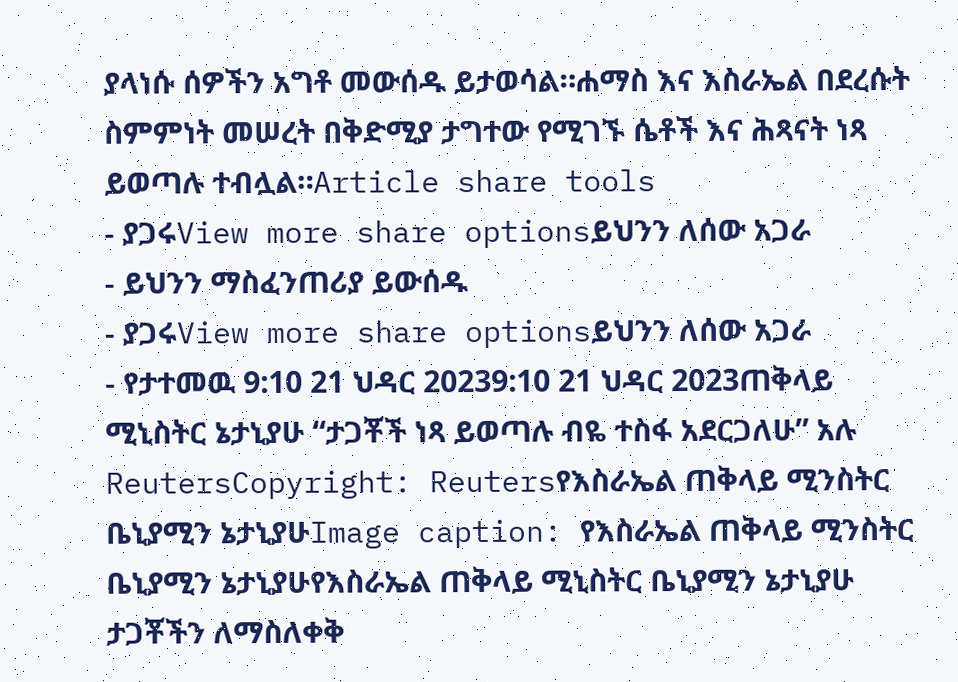ያላነሱ ሰዎችን አግቶ መውሰዱ ይታወሳል።ሐማስ እና እስራኤል በደረሱት ስምምነት መሠረት በቅድሚያ ታግተው የሚገኙ ሴቶች እና ሕጻናት ነጻ ይወጣሉ ተብሏል።Article share tools
- ያጋሩView more share optionsይህንን ለሰው አጋራ
- ይህንን ማስፈንጠሪያ ይውሰዱ
- ያጋሩView more share optionsይህንን ለሰው አጋራ
- የታተመዉ 9:10 21 ህዳር 20239:10 21 ህዳር 2023ጠቅላይ ሚኒስትር ኔታኒያሁ “ታጋቾች ነጻ ይወጣሉ ብዬ ተስፋ አደርጋለሁ” አሉ
ReutersCopyright: Reutersየእስራኤል ጠቅላይ ሚንስትር ቤኒያሚን ኔታኒያሁImage caption: የእስራኤል ጠቅላይ ሚንስትር ቤኒያሚን ኔታኒያሁየእስራኤል ጠቅላይ ሚኒስትር ቤኒያሚን ኔታኒያሁ ታጋቾችን ለማስለቀቅ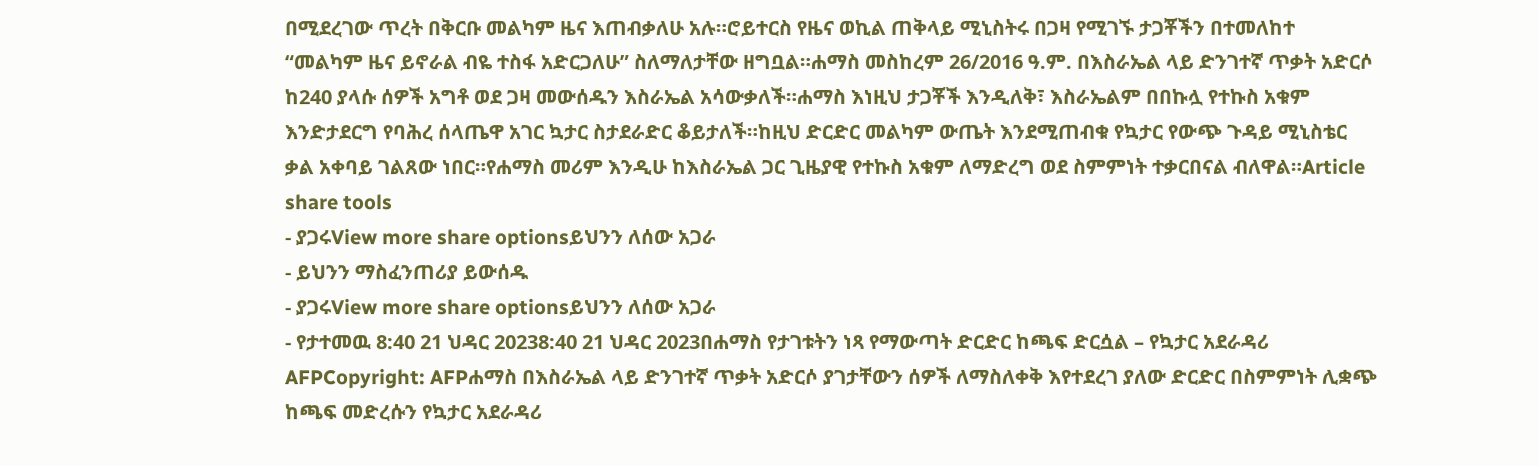በሚደረገው ጥረት በቅርቡ መልካም ዜና እጠብቃለሁ አሉ።ሮይተርስ የዜና ወኪል ጠቅላይ ሚኒስትሩ በጋዛ የሚገኙ ታጋቾችን በተመለከተ “መልካም ዜና ይኖራል ብዬ ተስፋ አድርጋለሁ” ስለማለታቸው ዘግቧል።ሐማስ መስከረም 26/2016 ዓ.ም. በእስራኤል ላይ ድንገተኛ ጥቃት አድርሶ ከ240 ያላሱ ሰዎች አግቶ ወደ ጋዛ መውሰዱን እስራኤል አሳውቃለች።ሐማስ እነዚህ ታጋቾች እንዲለቅ፣ እስራኤልም በበኩሏ የተኩስ አቁም እንድታደርግ የባሕረ ሰላጤዋ አገር ኳታር ስታደራድር ቆይታለች።ከዚህ ድርድር መልካም ውጤት እንደሚጠብቁ የኳታር የውጭ ጉዳይ ሚኒስቴር ቃል አቀባይ ገልጸው ነበር።የሐማስ መሪም እንዲሁ ከእስራኤል ጋር ጊዜያዊ የተኩስ አቁም ለማድረግ ወደ ስምምነት ተቃርበናል ብለዋል።Article share tools
- ያጋሩView more share optionsይህንን ለሰው አጋራ
- ይህንን ማስፈንጠሪያ ይውሰዱ
- ያጋሩView more share optionsይህንን ለሰው አጋራ
- የታተመዉ 8:40 21 ህዳር 20238:40 21 ህዳር 2023በሐማስ የታገቱትን ነጻ የማውጣት ድርድር ከጫፍ ድርሷል – የኳታር አደራዳሪ
AFPCopyright: AFPሐማስ በእስራኤል ላይ ድንገተኛ ጥቃት አድርሶ ያገታቸውን ሰዎች ለማስለቀቅ እየተደረገ ያለው ድርድር በስምምነት ሊቋጭ ከጫፍ መድረሱን የኳታር አደራዳሪ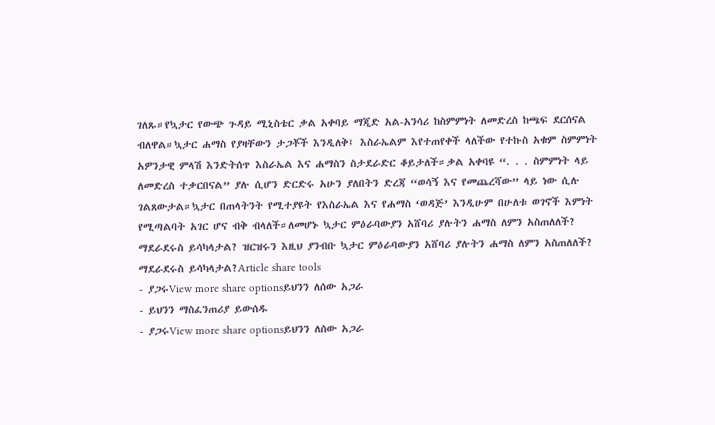ገለጹ።የኳታር የውጭ ጉዳይ ሚኒስቴር ቃል አቀባይ ማጂድ አል-አንሳሪ ከስምምነት ለመድረስ ከጫፍ ደርሰናል ብለዋል።ኳታር ሐማስ የያዛቸውን ታጋቾች እንዲለቅ፤ እስራኤልም እየተጠየቀች ላለችው የተኩስ አቁም ስምምነት አዎንታዊ ምላሽ እንድትሰጥ እስራኤል እና ሐማስን ስታደራድር ቆይታለች።ቃል አቀባዩ “. . . ስምምነት ላይ ለመድረስ ተቃርበናል” ያሉ ሲሆን ድርድሩ አሁን ያለበትን ድረጃ “ወሳኝ እና የመጨረሻው” ላይ ነው ሲሉ ገልጸውታል።ኳታር በጠላትንት የሚተያዩት የእስራኤል እና የሐማስ ‘ወዳጅ’ እንዲሁም በሁለቱ ወገኖች እምነት የሚጣልባት አገር ሆና ብቅ ብላለች።ለመሆኑ ኳታር ምዕራባውያን አሸባሪ ያሉትን ሐማስ ለምን አስጠለለች? ማደራደሩስ ይሳካላታል? ዝርዝሩን እዚህ ያንብቡ ኳታር ምዕራባውያን አሸባሪ ያሉትን ሐማስ ለምን አስጠለለች? ማደራደሩስ ይሳካላታል?Article share tools
- ያጋሩView more share optionsይህንን ለሰው አጋራ
- ይህንን ማስፈንጠሪያ ይውሰዱ
- ያጋሩView more share optionsይህንን ለሰው አጋራ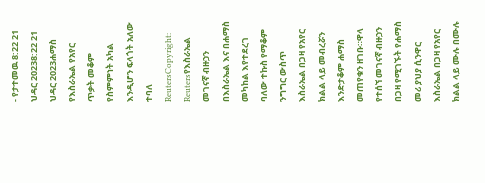- የታተመዉ 8:22 21 ህዳር 20238:22 21 ህዳር 2023ሐማስ የእስራኤል የአየር ጥቃት መቆም የስምምነት አካል እንዲሆን ፍላጎት አለው ተባለ
ReutersCopyright: Reutersየእስራኤል መገናኛ ብዙኃን በእስራኤል እና በሐማስ መካከል እየተደረገ ባለው ተኩስ የማቆም ንግግር ውስጥ እስራኤል በጋዛ የአየር ክልል ላይ መብረሯን እንድታቆም ሐማስ መጠየቁን ዘገቡ።ዋላ የተሰኘ መገናኛ ብዙኃን በጋዛ የሚገኙት የሐማስ መሪ ያህያ ሲንዋር እስራኤል በጋዛ የአየር ክልል ላይ ሙሉ በሙሉ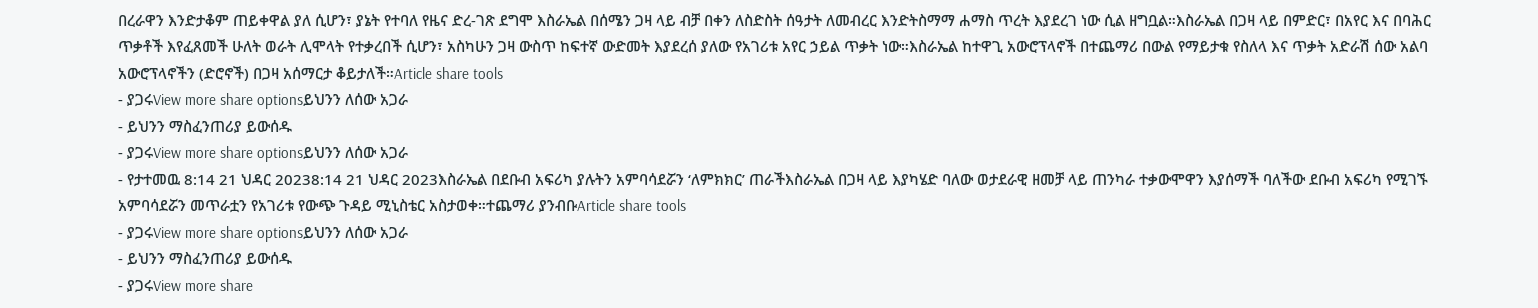በረራዋን እንድታቆም ጠይቀዋል ያለ ሲሆን፣ ያኔት የተባለ የዜና ድረ-ገጽ ደግሞ እስራኤል በሰሜን ጋዛ ላይ ብቻ በቀን ለስድስት ሰዓታት ለመብረር እንድትስማማ ሐማስ ጥረት እያደረገ ነው ሲል ዘግቧል።እስራኤል በጋዛ ላይ በምድር፣ በአየር እና በባሕር ጥቃቶች እየፈጸመች ሁለት ወራት ሊሞላት የተቃረበች ሲሆን፣ አስካሁን ጋዛ ውስጥ ከፍተኛ ውድመት እያደረሰ ያለው የአገሪቱ አየር ኃይል ጥቃት ነው።እስራኤል ከተዋጊ አውሮፕላኖች በተጨማሪ በውል የማይታቁ የስለላ እና ጥቃት አድራሽ ሰው አልባ አውሮፕላኖችን (ድሮኖች) በጋዛ አሰማርታ ቆይታለች።Article share tools
- ያጋሩView more share optionsይህንን ለሰው አጋራ
- ይህንን ማስፈንጠሪያ ይውሰዱ
- ያጋሩView more share optionsይህንን ለሰው አጋራ
- የታተመዉ 8:14 21 ህዳር 20238:14 21 ህዳር 2023እስራኤል በደቡብ አፍሪካ ያሉትን አምባሳደሯን ‘ለምክክር’ ጠራችእስራኤል በጋዛ ላይ እያካሄድ ባለው ወታደራዊ ዘመቻ ላይ ጠንካራ ተቃውሞዋን እያሰማች ባለችው ደቡብ አፍሪካ የሚገኙ አምባሳደሯን መጥራቷን የአገሪቱ የውጭ ጉዳይ ሚኒስቴር አስታወቀ።ተጨማሪ ያንብቡArticle share tools
- ያጋሩView more share optionsይህንን ለሰው አጋራ
- ይህንን ማስፈንጠሪያ ይውሰዱ
- ያጋሩView more share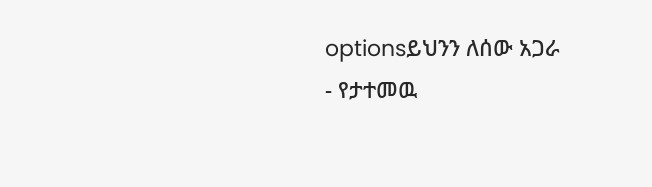optionsይህንን ለሰው አጋራ
- የታተመዉ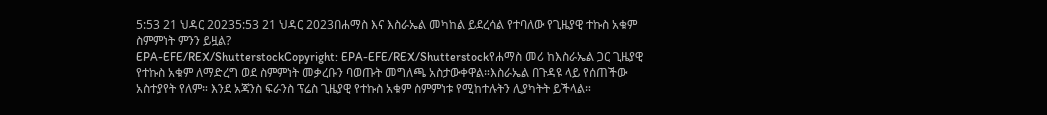5:53 21 ህዳር 20235:53 21 ህዳር 2023በሐማስ እና እስራኤል መካከል ይደረሳል የተባለው የጊዜያዊ ተኩስ አቁም ስምምነት ምንን ይዟል?
EPA-EFE/REX/ShutterstockCopyright: EPA-EFE/REX/Shutterstockየሐማስ መሪ ከእስራኤል ጋር ጊዜያዊ የተኩስ አቁም ለማድረግ ወደ ስምምነት መቃረቡን ባወጡት መግለጫ አስታውቀዋል።እስራኤል በጉዳዩ ላይ የሰጠችው አስተያየት የለም። እንደ አጃንስ ፍራንስ ፕሬስ ጊዜያዊ የተኩስ አቁም ስምምነቱ የሚከተሉትን ሊያካትት ይችላል።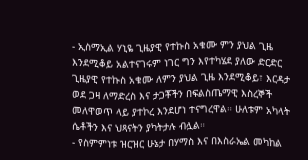- ኢስማኢል ሃኒዬ ጊዜያዊ የተኩስ አቁሙ ምን ያህል ጊዜ እንደሚቆይ አልተናገሩም ነገር ግን እየተካሄደ ያለው ድርድር ጊዜያዊ የተኩስ አቁሙ ለምን ያህል ጊዜ እንደሚቆይ፣ እርዳታ ወደ ጋዛ ለማድረስ እና ታጋቾችን በፍልስጤማዊ እስረኞች መለዋወጥ ላይ ያተኮረ እንደሆነ ተናግረዋል። ሁለቱም አካላት ሴቶችን እና ህጻናትን ያካትታሉ ብሏል።
- የስምምነቱ ዝርዝር ሁኔታ በሃማስ እና በእስራኤል መካከል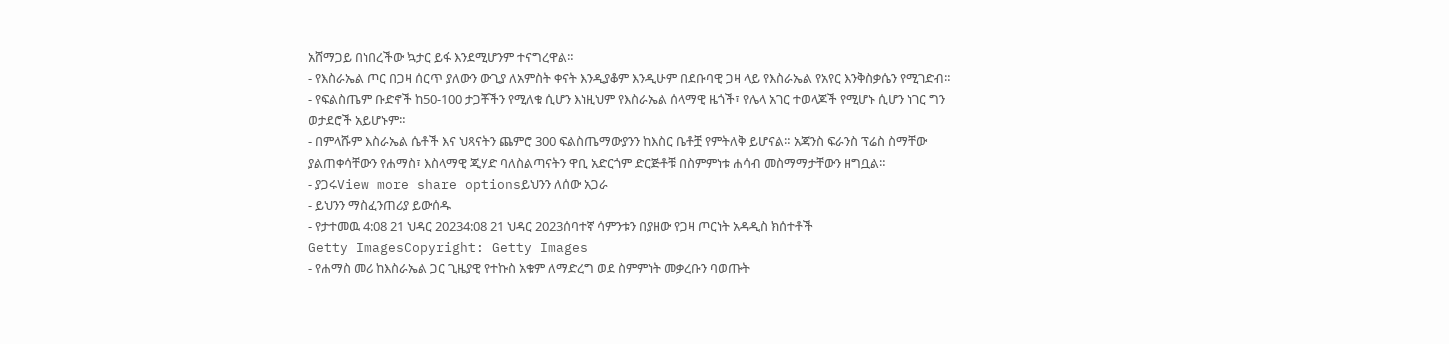አሸማጋይ በነበረችው ኳታር ይፋ እንደሚሆንም ተናግረዋል።
- የእስራኤል ጦር በጋዛ ሰርጥ ያለውን ውጊያ ለአምስት ቀናት እንዲያቆም እንዲሁም በደቡባዊ ጋዛ ላይ የእስራኤል የአየር እንቅስቃሴን የሚገድብ።
- የፍልስጤም ቡድኖች ከ50-100 ታጋቾችን የሚለቁ ሲሆን እነዚህም የእስራኤል ሰላማዊ ዜጎች፣ የሌላ አገር ተወላጆች የሚሆኑ ሲሆን ነገር ግን ወታደሮች አይሆኑም።
- በምላሹም እስራኤል ሴቶች እና ህጻናትን ጨምሮ 300 ፍልስጤማውያንን ከእስር ቤቶቿ የምትለቅ ይሆናል። አጃንስ ፍራንስ ፕሬስ ስማቸው ያልጠቀሳቸውን የሐማስ፣ እስላማዊ ጂሃድ ባለስልጣናትን ዋቢ አድርጎም ድርጅቶቹ በስምምነቱ ሐሳብ መስማማታቸውን ዘግቧል።
- ያጋሩView more share optionsይህንን ለሰው አጋራ
- ይህንን ማስፈንጠሪያ ይውሰዱ
- የታተመዉ 4:08 21 ህዳር 20234:08 21 ህዳር 2023ሰባተኛ ሳምንቱን በያዘው የጋዛ ጦርነት አዳዲስ ክሰተቶች
Getty ImagesCopyright: Getty Images
- የሐማስ መሪ ከእስራኤል ጋር ጊዜያዊ የተኩስ አቁም ለማድረግ ወደ ስምምነት መቃረቡን ባወጡት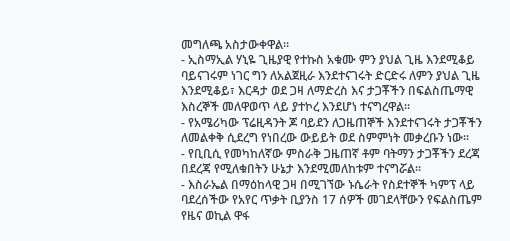መግለጫ አስታውቀዋል።
- ኢስማኢል ሃኒዬ ጊዜያዊ የተኩስ አቁሙ ምን ያህል ጊዜ እንደሚቆይ ባይናገሩም ነገር ግን ለአልጀዚራ እንደተናገሩት ድርድሩ ለምን ያህል ጊዜ እንደሚቆይ፣ እርዳታ ወደ ጋዛ ለማድረስ እና ታጋቾችን በፍልስጤማዊ እስረኞች መለዋወጥ ላይ ያተኮረ እንደሆነ ተናግረዋል።
- የአሜሪካው ፕሬዚዳንት ጆ ባይደን ለጋዜጠኞች እንደተናገሩት ታጋቾችን ለመልቀቅ ሲደረግ የነበረው ውይይት ወደ ስምምነት መቃረቡን ነው።
- የቢቢሲ የመካከለኛው ምስራቅ ጋዜጠኛ ቶም ባትማን ታጋቾችን ደረጃ በደረጃ የሚለቁበትን ሁኔታ እንደሚመለከቱም ተናግሯል።
- እስራኤል በማዕከላዊ ጋዛ በሚገኘው ኑሴራት የስደተኞች ካምፕ ላይ ባደረሰችው የአየር ጥቃት ቢያንስ 17 ሰዎች መገደላቸውን የፍልስጤም የዜና ወኪል ዋፋ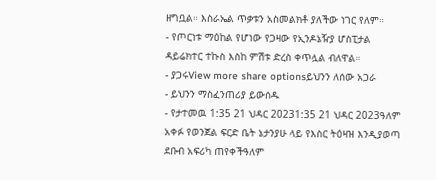ዘግቧል። እስራኤል ጥቃቱን አስመልክቶ ያለችው ነገር የለም።
- የጦርነቱ ማዕከል የሆነው የጋዛው የኢንዶኔዥያ ሆስፒታል ዳይሬክተር ተኩስ እስከ ምሽቱ ድረስ ቀጥሏል ብለዋል።
- ያጋሩView more share optionsይህንን ለሰው አጋራ
- ይህንን ማስፈንጠሪያ ይውሰዱ
- የታተመዉ 1:35 21 ህዳር 20231:35 21 ህዳር 2023ዓለም አቀፉ የወንጀል ፍርድ ቤት ኔታንያሁ ላይ የእስር ትዕዛዝ እንዲያወጣ ደቡብ አፍሪካ ጠየቀችዓለም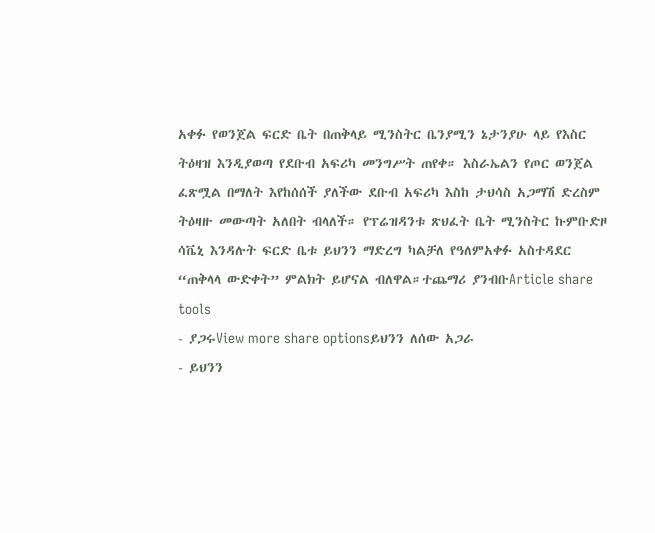አቀፉ የወንጀል ፍርድ ቤት በጠቅላይ ሚንስትር ቤንያሚን ኔታንያሁ ላይ የእስር ትዕዛዝ እንዲያወጣ የደቡብ አፍሪካ መንግሥት ጠየቀ። እስራኤልን የጦር ወንጀል ፈጽሟል በማለት እየከሰሰች ያለችው ደቡብ አፍሪካ እስከ ታህሳስ አጋማሽ ድረስም ትዕዛዙ መውጣት አለበት ብላለች። የፕሬዝዳንቱ ጽህፈት ቤት ሚንስትር ኩምቡድዞ ሳቬኒ እንዳሉት ፍርድ ቤቱ ይህንን ማድረግ ካልቻለ የዓለምአቀፉ አስተዳደር “ጠቅላላ ውድቀት” ምልክት ይሆናል ብለዋል።ተጨማሪ ያንብቡArticle share tools
- ያጋሩView more share optionsይህንን ለሰው አጋራ
- ይህንን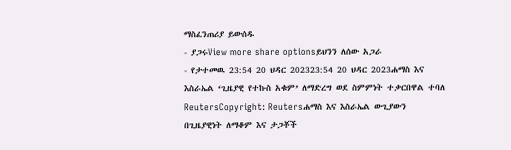ማስፈንጠሪያ ይውሰዱ
- ያጋሩView more share optionsይህንን ለሰው አጋራ
- የታተመዉ 23:54 20 ህዳር 202323:54 20 ህዳር 2023ሐማስ እና እስራኤል ‘ጊዜያዊ የተኩስ አቁም’ ለማድረግ ወደ ስምምነት ተቃርበዋል ተባለ
ReutersCopyright: Reutersሐማስ እና እስራኤል ውጊያውን በጊዜያዊነት ለማቆም እና ታጋቾች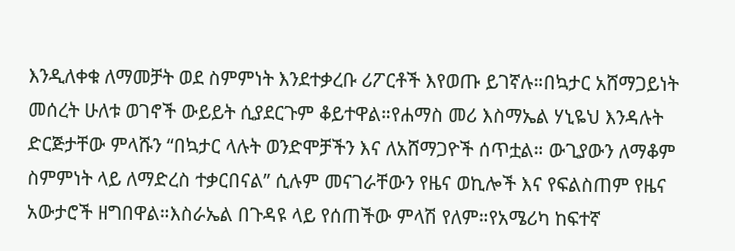እንዲለቀቁ ለማመቻት ወደ ስምምነት እንደተቃረቡ ሪፖርቶች እየወጡ ይገኛሉ።በኳታር አሸማጋይነት መሰረት ሁለቱ ወገኖች ውይይት ሲያደርጉም ቆይተዋል።የሐማስ መሪ እስማኤል ሃኒዬህ እንዳሉት ድርጅታቸው ምላሹን “በኳታር ላሉት ወንድሞቻችን እና ለአሸማጋዮች ሰጥቷል። ውጊያውን ለማቆም ስምምነት ላይ ለማድረስ ተቃርበናል” ሲሉም መናገራቸውን የዜና ወኪሎች እና የፍልስጠም የዜና አውታሮች ዘግበዋል።እስራኤል በጉዳዩ ላይ የሰጠችው ምላሽ የለም።የአሜሪካ ከፍተኛ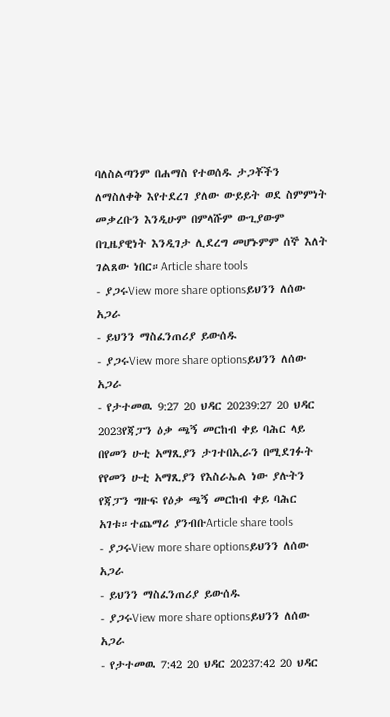ባለስልጣንም በሐማስ የተወሰዱ ታጋቾችን ለማስለቀቅ እየተደረገ ያለው ውይይት ወደ ስምምነት መቃረቡን እንዲሁም በምላሹም ውጊያውም በጊዜያዊነት እንዲገታ ሊደረግ መሆኑምም ሰኞ እለት ገልጸው ነበር።Article share tools
- ያጋሩView more share optionsይህንን ለሰው አጋራ
- ይህንን ማስፈንጠሪያ ይውሰዱ
- ያጋሩView more share optionsይህንን ለሰው አጋራ
- የታተመዉ 9:27 20 ህዳር 20239:27 20 ህዳር 2023የጃፓን ዕቃ ጫኝ መርከብ ቀይ ባሕር ላይ በየመን ሁቲ አማጺያን ታገተበኢራን በሚደገፉት የየመን ሁቲ አማጺያን የእስራኤል ነው ያሉትን የጃፓን ግዙፍ የዕቃ ጫኝ መርከብ ቀይ ባሕር አገቱ።ተጨማሪ ያንብቡArticle share tools
- ያጋሩView more share optionsይህንን ለሰው አጋራ
- ይህንን ማስፈንጠሪያ ይውሰዱ
- ያጋሩView more share optionsይህንን ለሰው አጋራ
- የታተመዉ 7:42 20 ህዳር 20237:42 20 ህዳር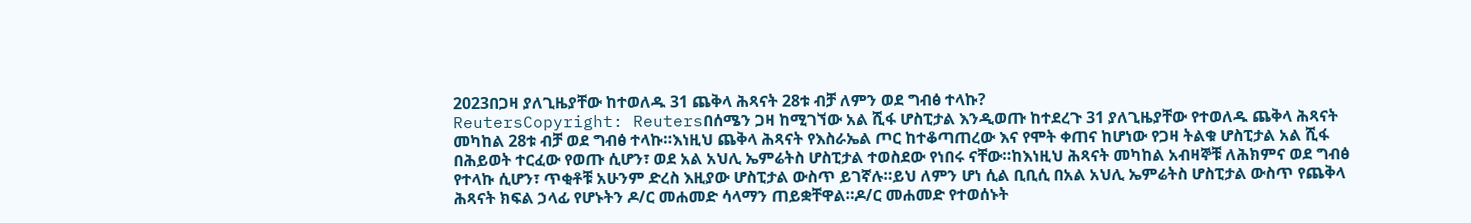2023በጋዛ ያለጊዜያቸው ከተወለዱ 31 ጨቅላ ሕጻናት 28ቱ ብቻ ለምን ወደ ግብፅ ተላኩ?
ReutersCopyright: Reutersበሰሜን ጋዛ ከሚገኘው አል ሺፋ ሆስፒታል እንዲወጡ ከተደረጉ 31 ያለጊዜያቸው የተወለዱ ጨቅላ ሕጻናት መካከል 28ቱ ብቻ ወደ ግብፅ ተላኩ።እነዚህ ጨቅላ ሕጻናት የእስራኤል ጦር ከተቆጣጠረው እና የሞት ቀጠና ከሆነው የጋዛ ትልቁ ሆስፒታል አል ሺፋ በሕይወት ተርፈው የወጡ ሲሆን፣ ወደ አል አህሊ ኤምሬትስ ሆስፒታል ተወስደው የነበሩ ናቸው።ከእነዚህ ሕጻናት መካከል አብዛኞቹ ለሕክምና ወደ ግብፅ የተላኩ ሲሆን፣ ጥቂቶቹ አሁንም ድረስ እዚያው ሆስፒታል ውስጥ ይገኛሉ።ይህ ለምን ሆነ ሲል ቢቢሲ በአል አህሊ ኤምሬትስ ሆስፒታል ውስጥ የጨቅላ ሕጻናት ክፍል ኃላፊ የሆኑትን ዶ/ር መሐመድ ሳላማን ጠይቋቸዋል።ዶ/ር መሐመድ የተወሰኑት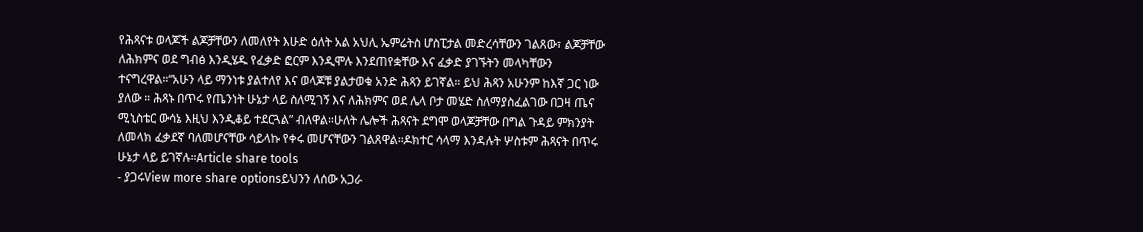የሕጻናቱ ወላጆች ልጆቻቸውን ለመለየት እሁድ ዕለት አል አህሊ ኤምሬትስ ሆስፒታል መድረሳቸውን ገልጸው፣ ልጆቻቸው ለሕክምና ወደ ግብፅ እንዲሄዱ የፈቃድ ፎርም እንዲሞሉ እንደጠየቋቸው እና ፈቃድ ያገኙትን መላካቸውን ተናግረዋል።“አሁን ላይ ማንነቱ ያልተለየ እና ወላጆቹ ያልታወቁ አንድ ሕጻን ይገኛል። ይህ ሕጻን አሁንም ከእኛ ጋር ነው ያለው ። ሕጻኑ በጥሩ የጤንነት ሁኔታ ላይ ስለሚገኝ እና ለሕክምና ወደ ሌላ ቦታ መሄድ ስለማያስፈልገው በጋዛ ጤና ሚኒስቴር ውሳኔ እዚህ እንዲቆይ ተደርጓል” ብለዋል።ሁለት ሌሎች ሕጻናት ደግሞ ወላጆቻቸው በግል ጉዳይ ምክንያት ለመላክ ፈቃደኛ ባለመሆናቸው ሳይላኩ የቀሩ መሆናቸውን ገልጸዋል።ዶክተር ሳላማ እንዳሉት ሦስቱም ሕጻናት በጥሩ ሁኔታ ላይ ይገኛሉ።Article share tools
- ያጋሩView more share optionsይህንን ለሰው አጋራ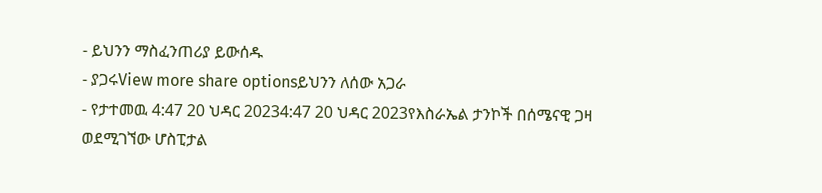- ይህንን ማስፈንጠሪያ ይውሰዱ
- ያጋሩView more share optionsይህንን ለሰው አጋራ
- የታተመዉ 4:47 20 ህዳር 20234:47 20 ህዳር 2023የእስራኤል ታንኮች በሰሜናዊ ጋዛ ወደሚገኘው ሆስፒታል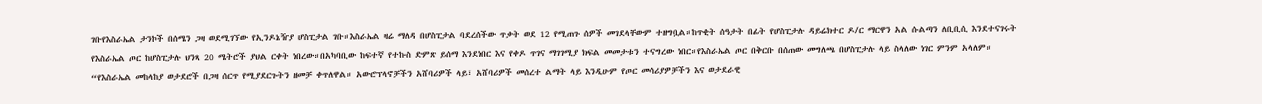ገቡየእስራኤል ታንኮች በሰሜን ጋዛ ወደሚገኘው የኢንዶኔዥያ ሆስፒታል ገቡ።እስራኤል ዛሬ ማለዳ በሆስፒታል ባደረሰችው ጥቃት ወደ 12 የሚጠጉ ሰዎች መገደላቸውም ተዘግቧል።ከጥቂት ሰዓታት በፊት የሆስፒታሉ ዳይሬክተር ዶ/ር ማርዋን አል ሱልጣን ለቢቢሲ እንደተናገሩት የእስራኤል ጦር ከሆስፒታሉ ህንጻ 20 ሜትሮች ያህል ርቀት ነበረው።በአካባቢው ከፍተኛ የተኩስ ድምጽ ይሰማ እንደነበር እና የቀዶ ጥገና ማገገሚያ ክፍል መመታቱን ተናግረው ነበር።የእስራኤል ጦር በቅርቡ በሰጠው መግለጫ በሆስፒታሉ ላይ ስላለው ነገር ምንም አላለም። “የእስራኤል መከላከያ ወታደሮች በጋዛ ሰርጥ የሚያደርጉትን ዘመቻ ቀጥለዋል። አውሮፕላኖቻችን አሸባሪዎች ላይ፣ አሸባሪዎች መሰረተ ልማት ላይ እንዲሁም የጦር መሳሪያዎቻችን እና ወታደራዊ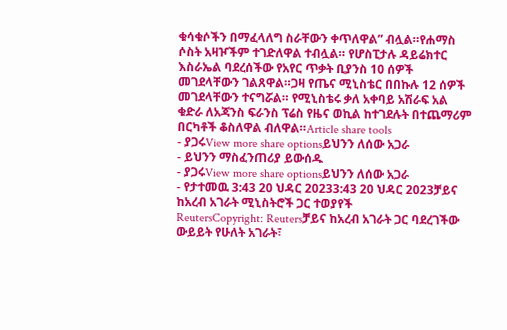ቁሳቁሶችን በማፈላለግ ስራቸውን ቀጥለዋል” ብሏል።የሐማስ ሶስት አዛዦችም ተገድለዋል ተብሏል። የሆስፒታሉ ዳይሬክተር እስራኤል ባደረሰችው የአየር ጥቃት ቢያንስ 10 ሰዎች መገደላቸውን ገልጸዋል።ጋዛ የጤና ሚኒስቴር በበኩሉ 12 ሰዎች መገደላቸውን ተናግሯል። የሚኒስቴሩ ቃለ አቀባይ አሽራፍ አል ቁድራ ለአጃንስ ፍራንስ ፕሬስ የዜና ወኪል ከተገደሉት በተጨማሪም በርካቶች ቆስለዋል ብለዋል።Article share tools
- ያጋሩView more share optionsይህንን ለሰው አጋራ
- ይህንን ማስፈንጠሪያ ይውሰዱ
- ያጋሩView more share optionsይህንን ለሰው አጋራ
- የታተመዉ 3:43 20 ህዳር 20233:43 20 ህዳር 2023ቻይና ከአረብ አገራት ሚኒስትሮች ጋር ተወያየች
ReutersCopyright: Reutersቻይና ከአረብ አገራት ጋር ባደረገችው ውይይት የሁለት አገራት፣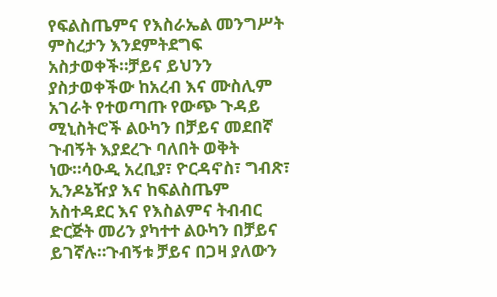የፍልስጤምና የእስራኤል መንግሥት ምስረታን እንደምትደግፍ አስታወቀች።ቻይና ይህንን ያስታወቀችው ከአረብ እና ሙስሊም አገራት የተወጣጡ የውጭ ጉዳይ ሚኒስትሮች ልዑካን በቻይና መደበኛ ጉብኝት እያደረጉ ባለበት ወቅት ነው።ሳዑዲ አረቢያ፣ ዮርዳኖስ፣ ግብጽ፣ ኢንዶኔዥያ እና ከፍልስጤም አስተዳደር እና የእስልምና ትብብር ድርጅት መሪን ያካተተ ልዑካን በቻይና ይገኛሉ።ጉብኝቱ ቻይና በጋዛ ያለውን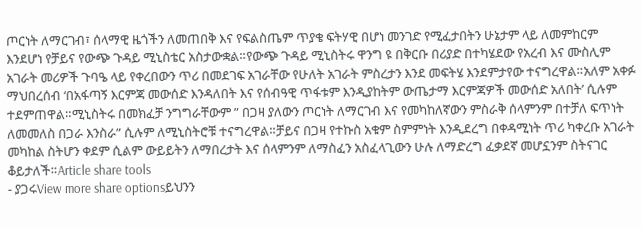ጦርነት ለማርገብ፣ ሰላማዊ ዜጎችን ለመጠበቅ እና የፍልስጤም ጥያቄ ፍትሃዊ በሆነ መንገድ የሚፈታበትን ሁኔታም ላይ ለመምከርም እንደሆነ የቻይና የውጭ ጉዳይ ሚኒስቴር አስታውቋል።የውጭ ጉዳይ ሚኒስትሩ ዋንግ ዩ በቅርቡ በሪያድ በተካሄደው የአረብ እና ሙስሊም አገራት መሪዎች ጉባዔ ላይ የቀረበውን ጥሪ በመደገፍ አገራቸው የሁለት አገራት ምስረታን እንደ መፍትሄ እንደምታየው ተናግረዋል።አለም አቀፉ ማህበረሰብ ‘በአፋጣኝ እርምጃ መውሰድ እንዳለበት እና የሰብዓዊ ጥፋቱም እንዲያከትም ውጤታማ እርምጃዎች መውሰድ አለበት’ ሲሉም ተደምጠዋል።ሚኒስትሩ በመክፈቻ ንግግራቸውም ” በጋዛ ያለውን ጦርነት ለማርገብ እና የመካከለኛውን ምስራቅ ሰላምንም በተቻለ ፍጥነት ለመመለስ በጋራ እንስራ” ሲሉም ለሚኒስትሮቹ ተናግረዋል።ቻይና በጋዛ የተኩስ አቁም ስምምነት እንዲደረግ በቀዳሚነት ጥሪ ካቀረቡ አገራት መካከል ስትሆን ቀደም ሲልም ውይይትን ለማበረታት እና ሰላምንም ለማስፈን አስፈላጊውን ሁሉ ለማድረግ ፈቃደኛ መሆኗንም ስትናገር ቆይታለች።Article share tools
- ያጋሩView more share optionsይህንን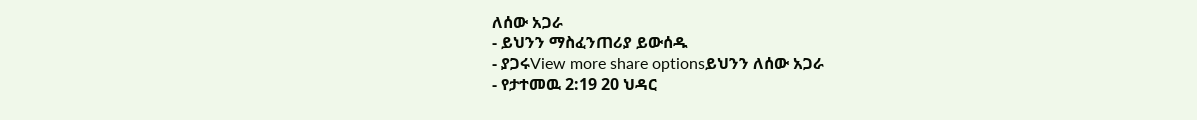ለሰው አጋራ
- ይህንን ማስፈንጠሪያ ይውሰዱ
- ያጋሩView more share optionsይህንን ለሰው አጋራ
- የታተመዉ 2:19 20 ህዳር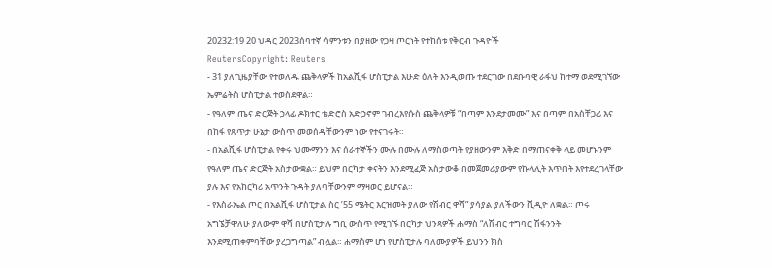20232:19 20 ህዳር 2023ሰባተኛ ሳምንቱን በያዘው የጋዛ ጦርነት የተከሰቱ የቅርብ ጉዳዮች
ReutersCopyright: Reuters
- 31 ያለጊዜያቸው የተወለዱ ጨቅላዎች ከአልሺፋ ሆስፒታል እሁድ ዕለት እንዲወጡ ተደርገው በደቡባዊ ራፋህ ከተማ ወደሚገኘው ኤምሬትስ ሆስፒታል ተወስደዋል።
- የዓለም ጤና ድርጅት ኃላፊ ዶክተር ቴድሮስ አድኃኖም ገብረእየሱስ ጨቅላዎቹ “በጣም እንደታመሙ” እና በጣም በአስቸጋሪ እና በከፋ የጸጥታ ሁኔታ ውስጥ መወሰዳቸውንም ነው የተናገሩት።
- በአልሺፋ ሆስፒታል የቀሩ ህሙማንን እና ሰራተኞችን ሙሉ በሙሉ ለማስወጣት የያዘውንም እቅድ በማጠናቀቅ ላይ መሆኑንም የዓለም ጤና ድርጅት አስታውቋል። ይህም በርካታ ቀናትን እንደሚፈጅ አስታውቆ በመጀመሪያውም የኩላሊት እጥበት እየተደረገላቸው ያሉ እና የአከርካሪ አጥንት ጉዳት ያለባቸውንም ማዛወር ይሆናል።
- የእስራኤል ጦር በአልሺፋ ሆስፒታል ስር ’55 ሜትር እርዝመት ያለው የሽብር ዋሻ” ያሳያል ያለችውን ቪዲዮ ለቋል። ጦሩ አግኜቻዋለሁ ያለውም ዋሻ በሆስፒታሉ ግቢ ውስጥ የሚገኙ በርካታ ህንጻዎች ሐማስ “ለሽብር ተግባር ሽፋንንት እንደሚጠቀምባቸው ያረጋግጣል” ብሏል። ሐማስም ሆነ የሆስፒታሉ ባለሙያዎች ይህንን ክስ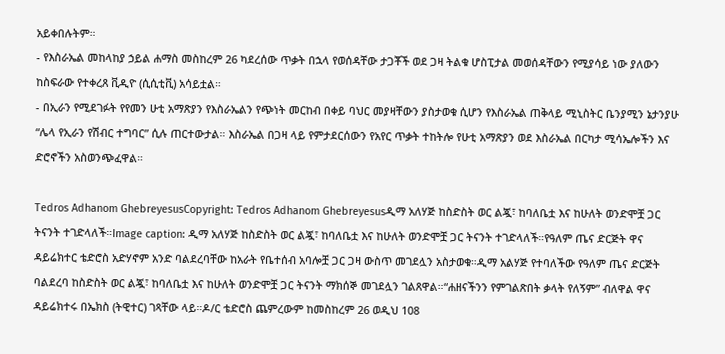አይቀበሉትም።
- የእስራኤል መከላከያ ኃይል ሐማስ መስከረም 26 ካደረሰው ጥቃት በኋላ የወሰዳቸው ታጋቾች ወደ ጋዛ ትልቁ ሆስፒታል መወሰዳቸውን የሚያሳይ ነው ያለውን ከስፍራው የተቀረጸ ቪዲዮ (ሲሲቲቪ) አሳይቷል።
- በኢራን የሚደገፉት የየመን ሁቲ አማጽያን የእስራኤልን የጭነት መርከብ በቀይ ባህር መያዛቸውን ያስታወቁ ሲሆን የእስራኤል ጠቅላይ ሚኒስትር ቤንያሚን ኔታንያሁ “ሌላ የኢራን የሽብር ተግባር” ሲሉ ጠርተውታል። እስራኤል በጋዛ ላይ የምታደርሰውን የአየር ጥቃት ተከትሎ የሁቲ አማጽያን ወደ እስራኤል በርካታ ሚሳኤሎችን እና ድሮኖችን አስወንጭፈዋል።

Tedros Adhanom GhebreyesusCopyright: Tedros Adhanom Ghebreyesusዲማ አለሃጅ ከስድስት ወር ልጇ፣ ከባለቤቷ እና ከሁለት ወንድሞቿ ጋር ትናንት ተገድላለች።Image caption: ዲማ አለሃጅ ከስድስት ወር ልጇ፣ ከባለቤቷ እና ከሁለት ወንድሞቿ ጋር ትናንት ተገድላለች።የዓለም ጤና ድርጅት ዋና ዳይሬክተር ቴድሮስ አድሃኖም አንድ ባልደረባቸው ከአራት የቤተሰብ አባሎቿ ጋር ጋዛ ውስጥ መገደሏን አስታወቁ።ዲማ አልሃጅ የተባለችው የዓለም ጤና ድርጅት ባልደረባ ከስድስት ወር ልጇ፣ ከባለቤቷ እና ከሁለት ወንድሞቿ ጋር ትናንት ማክሰኞ መገደሏን ገልጸዋል።“ሐዘናችንን የምገልጽበት ቃላት የለኝም” ብለዋል ዋና ዳይሬክተሩ በኤክስ (ትዊተር) ገጻቸው ላይ።ዶ/ር ቴድሮስ ጨምረውም ከመስከረም 26 ወዲህ 108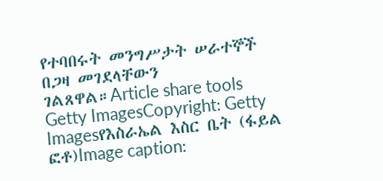የተባበሩት መንግሥታት ሠራተኞች በጋዛ መገደላቸውን ገልጸዋል።Article share tools
Getty ImagesCopyright: Getty Imagesየእስራኤል እስር ቤት (ፋይል ፎቶ)Image caption: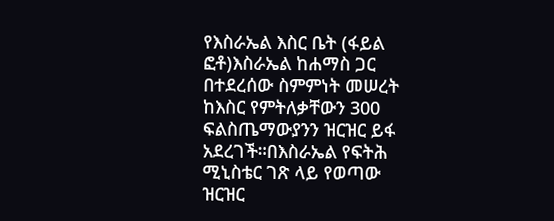የእስራኤል እስር ቤት (ፋይል ፎቶ)እስራኤል ከሐማስ ጋር በተደረሰው ስምምነት መሠረት ከእስር የምትለቃቸውን 300 ፍልስጤማውያንን ዝርዝር ይፋ አደረገች።በእስራኤል የፍትሕ ሚኒስቴር ገጽ ላይ የወጣው ዝርዝር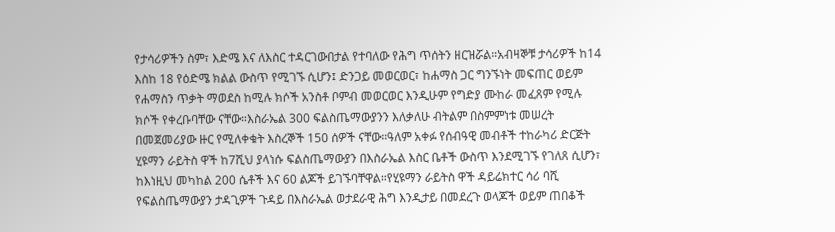የታሳሪዎችን ስም፣ እድሜ እና ለእስር ተዳርገውበታል የተባለው የሕግ ጥሰትን ዘርዝሯል።አብዛኞቹ ታሳሪዎች ከ14 እስከ 18 የዕድሜ ክልል ውስጥ የሚገኙ ሲሆን፤ ድንጋይ መወርወር፣ ከሐማስ ጋር ግንኙነት መፍጠር ወይም የሐማስን ጥቃት ማወደስ ከሚሉ ክሶች አንስቶ ቦምብ መወርወር እንዲሁም የግድያ ሙከራ መፈጸም የሚሉ ክሶች የቀረቡባቸው ናቸው።እስራኤል 300 ፍልስጤማውያንን እለቃለሁ ብትልም በስምምነቱ መሠረት በመጀመሪያው ዙር የሚለቀቁት እስረኞች 150 ሰዎች ናቸው።ዓለም አቀፉ የሰብዓዊ መብቶች ተከራካሪ ድርጅት ሂዩማን ራይትስ ዋች ከ7ሺህ ያላነሱ ፍልስጤማውያን በእስራኤል እስር ቤቶች ውስጥ እንደሚገኙ የገለጸ ሲሆን፣ ከእነዚህ መካከል 200 ሴቶች እና 60 ልጆች ይገኙባቸዋል።የሂዩማን ራይትስ ዋች ዳይሬክተር ሳሪ ባሺ የፍልስጤማውያን ታዳጊዎች ጉዳይ በእስራኤል ወታደራዊ ሕግ እንዲታይ በመደረጉ ወላጆች ወይም ጠበቆች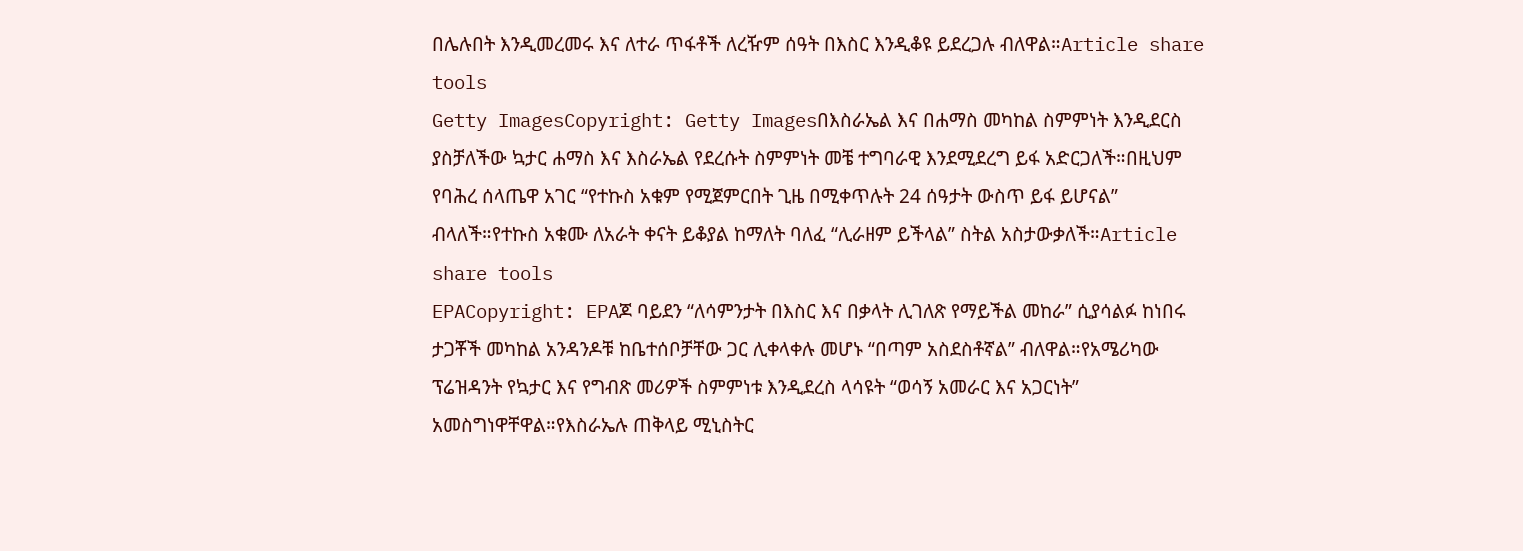በሌሉበት እንዲመረመሩ እና ለተራ ጥፋቶች ለረዥም ሰዓት በእስር እንዲቆዩ ይደረጋሉ ብለዋል።Article share tools
Getty ImagesCopyright: Getty Imagesበእስራኤል እና በሐማስ መካከል ስምምነት እንዲደርስ ያስቻለችው ኳታር ሐማስ እና እስራኤል የደረሱት ስምምነት መቼ ተግባራዊ እንደሚደረግ ይፋ አድርጋለች።በዚህም የባሕረ ሰላጤዋ አገር “የተኩስ አቁም የሚጀምርበት ጊዜ በሚቀጥሉት 24 ሰዓታት ውስጥ ይፋ ይሆናል” ብላለች።የተኩስ አቁሙ ለአራት ቀናት ይቆያል ከማለት ባለፈ “ሊራዘም ይችላል” ስትል አስታውቃለች።Article share tools
EPACopyright: EPAጆ ባይደን “ለሳምንታት በእስር እና በቃላት ሊገለጽ የማይችል መከራ” ሲያሳልፉ ከነበሩ ታጋቾች መካከል አንዳንዶቹ ከቤተሰቦቻቸው ጋር ሊቀላቀሉ መሆኑ “በጣም አስደስቶኛል” ብለዋል።የአሜሪካው ፕሬዝዳንት የኳታር እና የግብጽ መሪዎች ስምምነቱ እንዲደረስ ላሳዩት “ወሳኝ አመራር እና አጋርነት” አመስግነዋቸዋል።የእስራኤሉ ጠቅላይ ሚኒስትር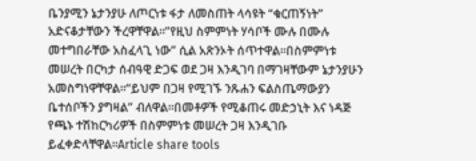ቤንያሚን ኔታንያሁ ለጦርነቱ ፋታ ለመስጠት ላሳዩት “ቁርጠኝነት” አድናቆታቸውን ችረዋቸዋል።”የዚህ ስምምነት ሃሳቦች ሙሉ በሙሉ መተግበራቸው አስፈላጊ ነው” ሲል አጽንኦት ሰጥተዋል።በስምምነቱ መሠረት በርካታ ሰብዓዊ ድጋፍ ወደ ጋዛ እንዲገባ በማገዛቸውም ኔታንያሁን አመስግነዋቸዋል።“ይህም በጋዛ የሚገኙ ንጹሐን ፍልስጤማውያን ቤተሰቦችን ያግዛል” ብለዋል።በመቶዎች የሚቆጠሩ መድኃኒት እና ነዳጅ የጫኑ ተሽከርካሪዎች በስምምነቱ መሠረት ጋዛ እንዲገቡ ይፈቀድላቸዋል።Article share tools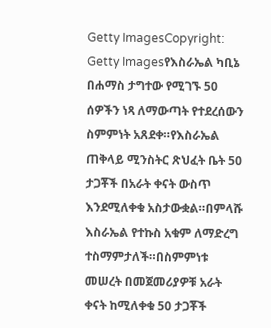Getty ImagesCopyright: Getty Imagesየእስራኤል ካቢኔ በሐማስ ታግተው የሚገኙ 50 ሰዎችን ነጻ ለማውጣት የተደረሰውን ስምምነት አጸደቀ።የእስራኤል ጠቅላይ ሚንስትር ጽህፈት ቤት 50 ታጋቾች በአራት ቀናት ውስጥ እንደሚለቀቁ አስታውቋል።በምላሹ እስራኤል የተኩስ አቁም ለማድረግ ተስማምታለች።በስምምነቱ መሠረት በመጀመሪያዎቹ አራት ቀናት ከሚለቀቁ 50 ታጋቾች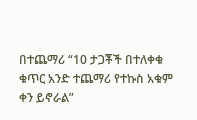በተጨማሪ “10 ታጋቾች በተለቀቁ ቁጥር አንድ ተጨማሪ የተኩስ አቁም ቀን ይኖራል”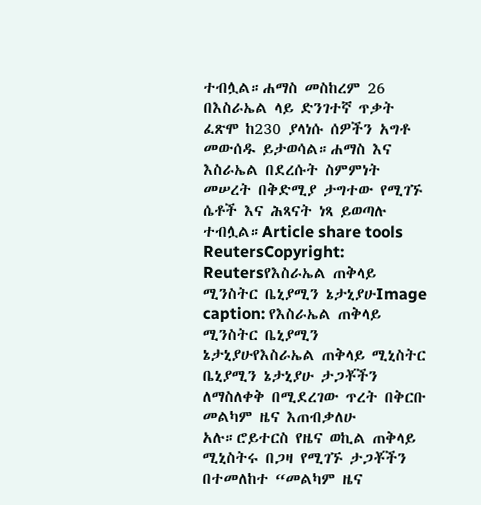ተብሏል።ሐማስ መስከረም 26 በእስራኤል ላይ ድንገተኛ ጥቃት ፈጽሞ ከ230 ያላነሱ ሰዎችን አግቶ መውሰዱ ይታወሳል።ሐማስ እና እስራኤል በደረሱት ስምምነት መሠረት በቅድሚያ ታግተው የሚገኙ ሴቶች እና ሕጻናት ነጻ ይወጣሉ ተብሏል።Article share tools
ReutersCopyright: Reutersየእስራኤል ጠቅላይ ሚንስትር ቤኒያሚን ኔታኒያሁImage caption: የእስራኤል ጠቅላይ ሚንስትር ቤኒያሚን ኔታኒያሁየእስራኤል ጠቅላይ ሚኒስትር ቤኒያሚን ኔታኒያሁ ታጋቾችን ለማስለቀቅ በሚደረገው ጥረት በቅርቡ መልካም ዜና እጠብቃለሁ አሉ።ሮይተርስ የዜና ወኪል ጠቅላይ ሚኒስትሩ በጋዛ የሚገኙ ታጋቾችን በተመለከተ “መልካም ዜና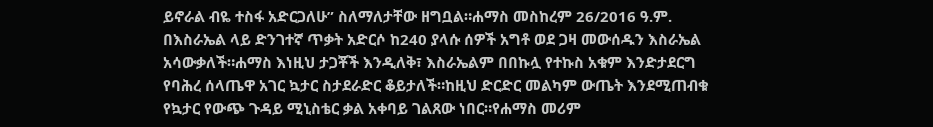ይኖራል ብዬ ተስፋ አድርጋለሁ” ስለማለታቸው ዘግቧል።ሐማስ መስከረም 26/2016 ዓ.ም. በእስራኤል ላይ ድንገተኛ ጥቃት አድርሶ ከ240 ያላሱ ሰዎች አግቶ ወደ ጋዛ መውሰዱን እስራኤል አሳውቃለች።ሐማስ እነዚህ ታጋቾች እንዲለቅ፣ እስራኤልም በበኩሏ የተኩስ አቁም እንድታደርግ የባሕረ ሰላጤዋ አገር ኳታር ስታደራድር ቆይታለች።ከዚህ ድርድር መልካም ውጤት እንደሚጠብቁ የኳታር የውጭ ጉዳይ ሚኒስቴር ቃል አቀባይ ገልጸው ነበር።የሐማስ መሪም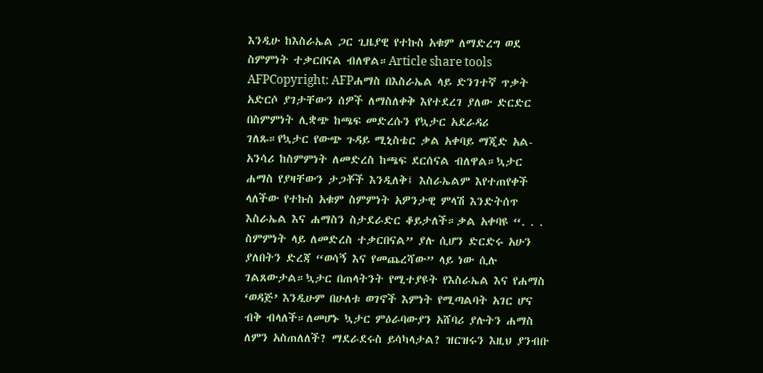እንዲሁ ከእስራኤል ጋር ጊዜያዊ የተኩስ አቁም ለማድረግ ወደ ስምምነት ተቃርበናል ብለዋል።Article share tools
AFPCopyright: AFPሐማስ በእስራኤል ላይ ድንገተኛ ጥቃት አድርሶ ያገታቸውን ሰዎች ለማስለቀቅ እየተደረገ ያለው ድርድር በስምምነት ሊቋጭ ከጫፍ መድረሱን የኳታር አደራዳሪ ገለጹ።የኳታር የውጭ ጉዳይ ሚኒስቴር ቃል አቀባይ ማጂድ አል-አንሳሪ ከስምምነት ለመድረስ ከጫፍ ደርሰናል ብለዋል።ኳታር ሐማስ የያዛቸውን ታጋቾች እንዲለቅ፤ እስራኤልም እየተጠየቀች ላለችው የተኩስ አቁም ስምምነት አዎንታዊ ምላሽ እንድትሰጥ እስራኤል እና ሐማስን ስታደራድር ቆይታለች።ቃል አቀባዩ “. . . ስምምነት ላይ ለመድረስ ተቃርበናል” ያሉ ሲሆን ድርድሩ አሁን ያለበትን ድረጃ “ወሳኝ እና የመጨረሻው” ላይ ነው ሲሉ ገልጸውታል።ኳታር በጠላትንት የሚተያዩት የእስራኤል እና የሐማስ ‘ወዳጅ’ እንዲሁም በሁለቱ ወገኖች እምነት የሚጣልባት አገር ሆና ብቅ ብላለች።ለመሆኑ ኳታር ምዕራባውያን አሸባሪ ያሉትን ሐማስ ለምን አስጠለለች? ማደራደሩስ ይሳካላታል? ዝርዝሩን እዚህ ያንብቡ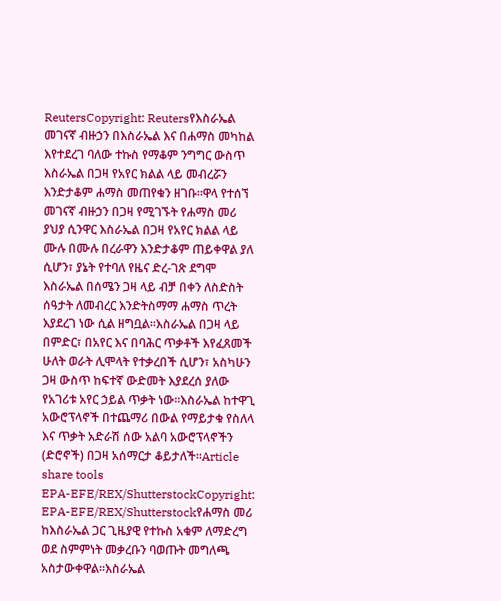ReutersCopyright: Reutersየእስራኤል መገናኛ ብዙኃን በእስራኤል እና በሐማስ መካከል እየተደረገ ባለው ተኩስ የማቆም ንግግር ውስጥ እስራኤል በጋዛ የአየር ክልል ላይ መብረሯን እንድታቆም ሐማስ መጠየቁን ዘገቡ።ዋላ የተሰኘ መገናኛ ብዙኃን በጋዛ የሚገኙት የሐማስ መሪ ያህያ ሲንዋር እስራኤል በጋዛ የአየር ክልል ላይ ሙሉ በሙሉ በረራዋን እንድታቆም ጠይቀዋል ያለ ሲሆን፣ ያኔት የተባለ የዜና ድረ-ገጽ ደግሞ እስራኤል በሰሜን ጋዛ ላይ ብቻ በቀን ለስድስት ሰዓታት ለመብረር እንድትስማማ ሐማስ ጥረት እያደረገ ነው ሲል ዘግቧል።እስራኤል በጋዛ ላይ በምድር፣ በአየር እና በባሕር ጥቃቶች እየፈጸመች ሁለት ወራት ሊሞላት የተቃረበች ሲሆን፣ አስካሁን ጋዛ ውስጥ ከፍተኛ ውድመት እያደረሰ ያለው የአገሪቱ አየር ኃይል ጥቃት ነው።እስራኤል ከተዋጊ አውሮፕላኖች በተጨማሪ በውል የማይታቁ የስለላ እና ጥቃት አድራሽ ሰው አልባ አውሮፕላኖችን (ድሮኖች) በጋዛ አሰማርታ ቆይታለች።Article share tools
EPA-EFE/REX/ShutterstockCopyright: EPA-EFE/REX/Shutterstockየሐማስ መሪ ከእስራኤል ጋር ጊዜያዊ የተኩስ አቁም ለማድረግ ወደ ስምምነት መቃረቡን ባወጡት መግለጫ አስታውቀዋል።እስራኤል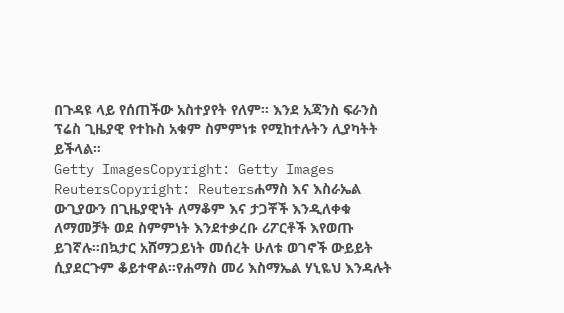በጉዳዩ ላይ የሰጠችው አስተያየት የለም። እንደ አጃንስ ፍራንስ ፕሬስ ጊዜያዊ የተኩስ አቁም ስምምነቱ የሚከተሉትን ሊያካትት ይችላል።
Getty ImagesCopyright: Getty Images
ReutersCopyright: Reutersሐማስ እና እስራኤል ውጊያውን በጊዜያዊነት ለማቆም እና ታጋቾች እንዲለቀቁ ለማመቻት ወደ ስምምነት እንደተቃረቡ ሪፖርቶች እየወጡ ይገኛሉ።በኳታር አሸማጋይነት መሰረት ሁለቱ ወገኖች ውይይት ሲያደርጉም ቆይተዋል።የሐማስ መሪ እስማኤል ሃኒዬህ እንዳሉት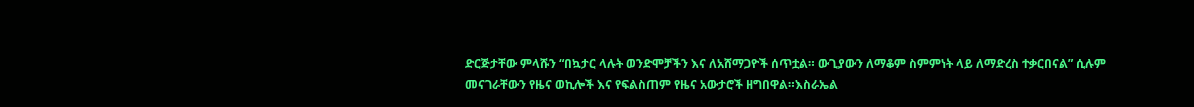ድርጅታቸው ምላሹን “በኳታር ላሉት ወንድሞቻችን እና ለአሸማጋዮች ሰጥቷል። ውጊያውን ለማቆም ስምምነት ላይ ለማድረስ ተቃርበናል” ሲሉም መናገራቸውን የዜና ወኪሎች እና የፍልስጠም የዜና አውታሮች ዘግበዋል።እስራኤል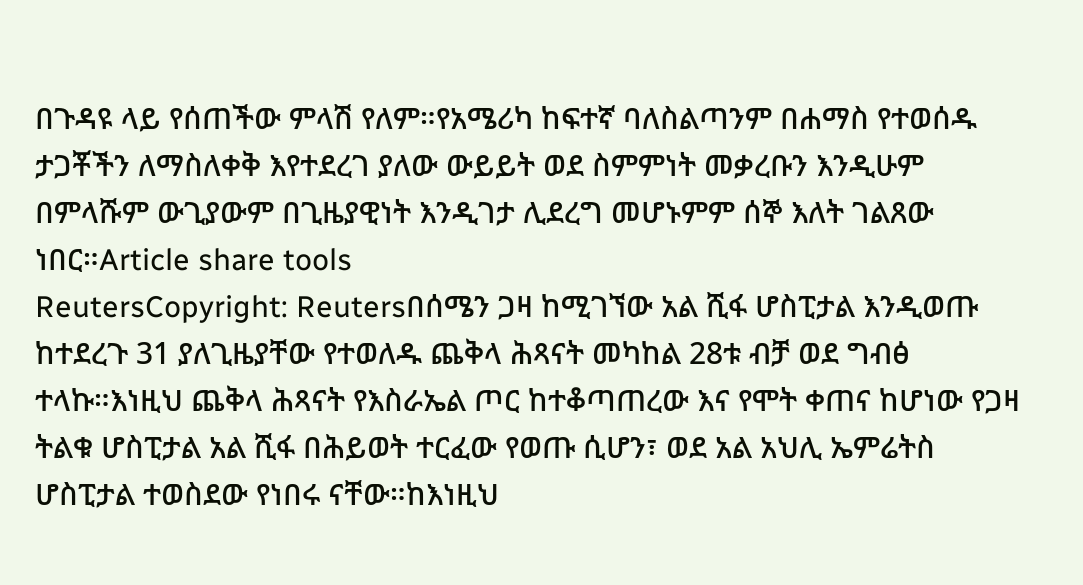በጉዳዩ ላይ የሰጠችው ምላሽ የለም።የአሜሪካ ከፍተኛ ባለስልጣንም በሐማስ የተወሰዱ ታጋቾችን ለማስለቀቅ እየተደረገ ያለው ውይይት ወደ ስምምነት መቃረቡን እንዲሁም በምላሹም ውጊያውም በጊዜያዊነት እንዲገታ ሊደረግ መሆኑምም ሰኞ እለት ገልጸው ነበር።Article share tools
ReutersCopyright: Reutersበሰሜን ጋዛ ከሚገኘው አል ሺፋ ሆስፒታል እንዲወጡ ከተደረጉ 31 ያለጊዜያቸው የተወለዱ ጨቅላ ሕጻናት መካከል 28ቱ ብቻ ወደ ግብፅ ተላኩ።እነዚህ ጨቅላ ሕጻናት የእስራኤል ጦር ከተቆጣጠረው እና የሞት ቀጠና ከሆነው የጋዛ ትልቁ ሆስፒታል አል ሺፋ በሕይወት ተርፈው የወጡ ሲሆን፣ ወደ አል አህሊ ኤምሬትስ ሆስፒታል ተወስደው የነበሩ ናቸው።ከእነዚህ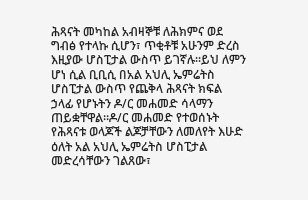ሕጻናት መካከል አብዛኞቹ ለሕክምና ወደ ግብፅ የተላኩ ሲሆን፣ ጥቂቶቹ አሁንም ድረስ እዚያው ሆስፒታል ውስጥ ይገኛሉ።ይህ ለምን ሆነ ሲል ቢቢሲ በአል አህሊ ኤምሬትስ ሆስፒታል ውስጥ የጨቅላ ሕጻናት ክፍል ኃላፊ የሆኑትን ዶ/ር መሐመድ ሳላማን ጠይቋቸዋል።ዶ/ር መሐመድ የተወሰኑት የሕጻናቱ ወላጆች ልጆቻቸውን ለመለየት እሁድ ዕለት አል አህሊ ኤምሬትስ ሆስፒታል መድረሳቸውን ገልጸው፣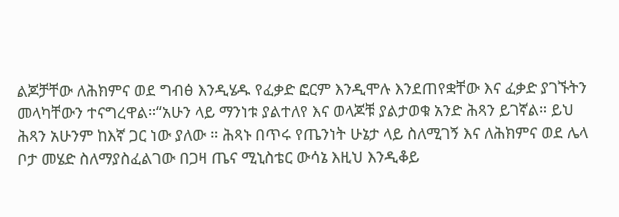ልጆቻቸው ለሕክምና ወደ ግብፅ እንዲሄዱ የፈቃድ ፎርም እንዲሞሉ እንደጠየቋቸው እና ፈቃድ ያገኙትን መላካቸውን ተናግረዋል።“አሁን ላይ ማንነቱ ያልተለየ እና ወላጆቹ ያልታወቁ አንድ ሕጻን ይገኛል። ይህ ሕጻን አሁንም ከእኛ ጋር ነው ያለው ። ሕጻኑ በጥሩ የጤንነት ሁኔታ ላይ ስለሚገኝ እና ለሕክምና ወደ ሌላ ቦታ መሄድ ስለማያስፈልገው በጋዛ ጤና ሚኒስቴር ውሳኔ እዚህ እንዲቆይ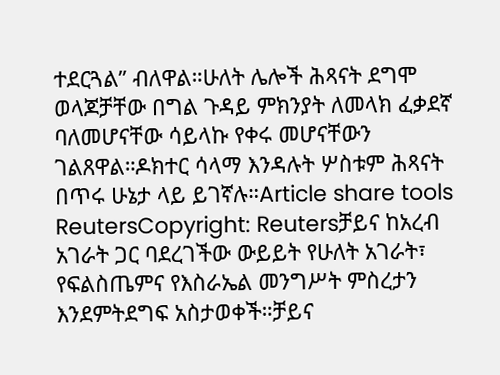ተደርጓል” ብለዋል።ሁለት ሌሎች ሕጻናት ደግሞ ወላጆቻቸው በግል ጉዳይ ምክንያት ለመላክ ፈቃደኛ ባለመሆናቸው ሳይላኩ የቀሩ መሆናቸውን ገልጸዋል።ዶክተር ሳላማ እንዳሉት ሦስቱም ሕጻናት በጥሩ ሁኔታ ላይ ይገኛሉ።Article share tools
ReutersCopyright: Reutersቻይና ከአረብ አገራት ጋር ባደረገችው ውይይት የሁለት አገራት፣ የፍልስጤምና የእስራኤል መንግሥት ምስረታን እንደምትደግፍ አስታወቀች።ቻይና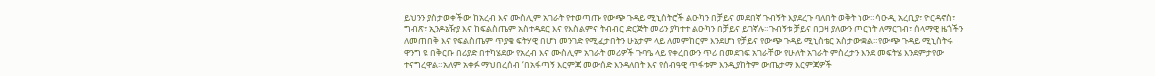ይህንን ያስታወቀችው ከአረብ እና ሙስሊም አገራት የተወጣጡ የውጭ ጉዳይ ሚኒስትሮች ልዑካን በቻይና መደበኛ ጉብኝት እያደረጉ ባለበት ወቅት ነው።ሳዑዲ አረቢያ፣ ዮርዳኖስ፣ ግብጽ፣ ኢንዶኔዥያ እና ከፍልስጤም አስተዳደር እና የእስልምና ትብብር ድርጅት መሪን ያካተተ ልዑካን በቻይና ይገኛሉ።ጉብኝቱ ቻይና በጋዛ ያለውን ጦርነት ለማርገብ፣ ሰላማዊ ዜጎችን ለመጠበቅ እና የፍልስጤም ጥያቄ ፍትሃዊ በሆነ መንገድ የሚፈታበትን ሁኔታም ላይ ለመምከርም እንደሆነ የቻይና የውጭ ጉዳይ ሚኒስቴር አስታውቋል።የውጭ ጉዳይ ሚኒስትሩ ዋንግ ዩ በቅርቡ በሪያድ በተካሄደው የአረብ እና ሙስሊም አገራት መሪዎች ጉባዔ ላይ የቀረበውን ጥሪ በመደገፍ አገራቸው የሁለት አገራት ምስረታን እንደ መፍትሄ እንደምታየው ተናግረዋል።አለም አቀፉ ማህበረሰብ ‘በአፋጣኝ እርምጃ መውሰድ እንዳለበት እና የሰብዓዊ ጥፋቱም እንዲያከትም ውጤታማ እርምጃዎች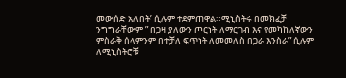መውሰድ አለበት’ ሲሉም ተደምጠዋል።ሚኒስትሩ በመክፈቻ ንግግራቸውም ” በጋዛ ያለውን ጦርነት ለማርገብ እና የመካከለኛውን ምስራቅ ሰላምንም በተቻለ ፍጥነት ለመመለስ በጋራ እንስራ” ሲሉም ለሚኒስትሮቹ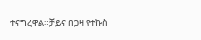ተናግረዋል።ቻይና በጋዛ የተኩስ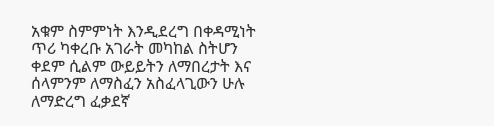አቁም ስምምነት እንዲደረግ በቀዳሚነት ጥሪ ካቀረቡ አገራት መካከል ስትሆን ቀደም ሲልም ውይይትን ለማበረታት እና ሰላምንም ለማስፈን አስፈላጊውን ሁሉ ለማድረግ ፈቃደኛ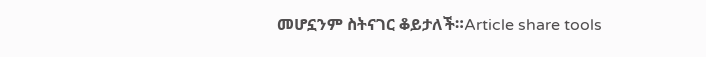መሆኗንም ስትናገር ቆይታለች።Article share tools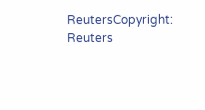ReutersCopyright: Reuters